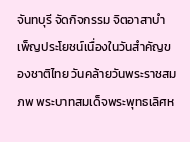จันทบุรี จัดกิจกรรม จิตอาสาบำเพ็ญประโยชน์เนื่องในวันสำคัญของชาติไทย วันคล้ายวันพระราชสมภพ พระบาทสมเด็จพระพุทธเลิศห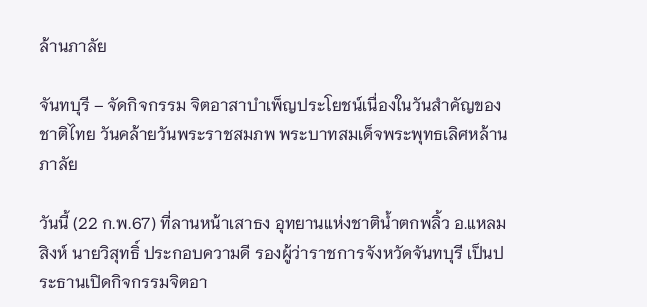ล้านภาลัย

จันทบุรี – จัดกิจกรรม จิตอาสาบำเพ็ญประโยชน์เนื่องในวันสำคัญของชาติไทย วันคล้ายวันพระราชสมภพ พระบาทสมเด็จพระพุทธเลิศหล้านภาลัย

วันนี้ (22 ก.พ.67) ที่ลานหน้าเสาธง อุทยานแห่งชาติน้ำตกพลิ้ว อ.แหลมสิงห์ นายวิสุทธิ์ ประกอบความดี รองผู้ว่าราชการจังหวัดจันทบุรี เป็นประธานเปิดกิจกรรมจิตอา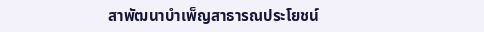สาพัฒนาบำเพ็ญสาธารณประโยชน์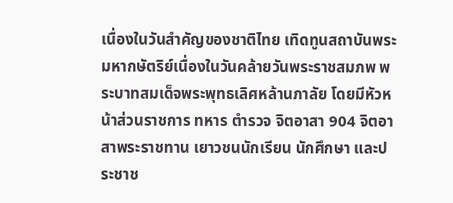เนื่องในวันสำคัญของชาติไทย เทิดทูนสถาบันพระมหากษัตริย์เนื่องในวันคล้ายวันพระราชสมภพ พระบาทสมเด็จพระพุทธเลิศหล้านภาลัย โดยมีหัวหน้าส่วนราชการ ทหาร ตำรวจ จิตอาสา 904 จิตอาสาพระราชทาน เยาวชนนักเรียน นักศึกษา และประชาช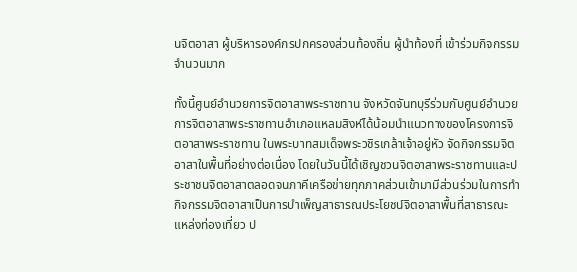นจิตอาสา ผู้บริหารองค์กรปกครองส่วนท้องถิ่น ผู้นำท้องที่ เข้าร่วมกิจกรรมจำนวนมาก

ทั้งนี้ศูนย์อำนวยการจิตอาสาพระราชทาน จังหวัดจันทบุรีร่วมกับศูนย์อำนวยการจิตอาสาพระราชทานอำเภอแหลมสิงห์ได้น้อมนำแนวทางของโครงการจิตอาสาพระราชทาน ในพระบาทสมเด็จพระวชิรเกล้าเจ้าอยู่หัว จัดกิจกรรมจิตอาสาในพื้นที่อย่างต่อเนื่อง โดยในวันนี้ได้เชิญชวนจิตอาสาพระราชทานและประชาชนจิตอาสาตลอดจนภาคีเครือข่ายทุกภาคส่วนเข้ามามีส่วนร่วมในการทำกิจกรรมจิตอาสาเป็นการบำเพ็ญสาธารณประโยชน์จิตอาสาพื้นที่สาธารณะ แหล่งท่องเที่ยว ป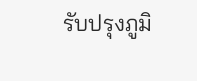รับปรุงภูมิ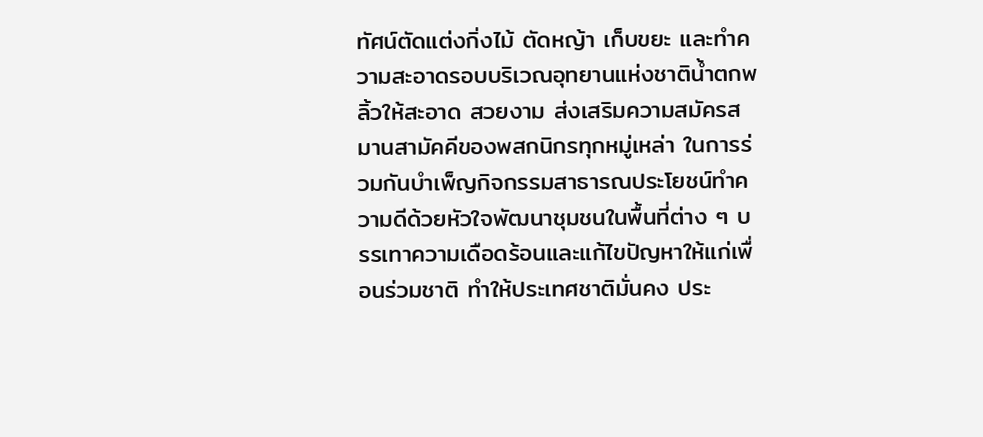ทัศน์ตัดแต่งกิ่งไม้ ตัดหญ้า เก็บขยะ และทำความสะอาดรอบบริเวณอุทยานแห่งชาติน้ำตกพลิ้วให้สะอาด สวยงาม ส่งเสริมความสมัครสมานสามัคคีของพสกนิกรทุกหมู่เหล่า ในการร่วมกันบำเพ็ญกิจกรรมสาธารณประโยชน์ทำความดีด้วยหัวใจพัฒนาชุมชนในพื้นที่ต่าง ๆ บรรเทาความเดือดร้อนและแก้ไขปัญหาให้แก่เพื่อนร่วมชาติ ทำให้ประเทศชาติมั่นคง ประ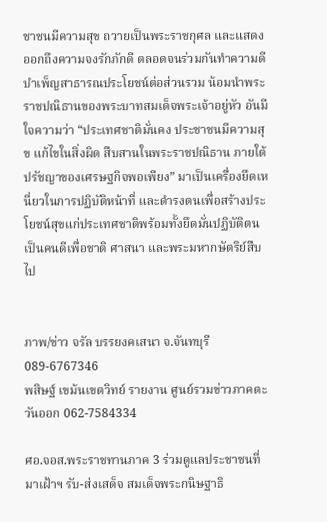ชาชนมีความสุข ถวายเป็นพระราชกุศล และแสดงออกถึงความจงรักภักดี ตลอดจนร่วมกันทำความดีบำเพ็ญสาธารณประโยชน์ต่อส่วนรวม น้อมนำพระราชปณิธานของพระบาทสมเด็จพระเจ้าอยู่หัว อันมีใจความว่า “ประเทศชาติมั่นคง ประชาชนมีความสุข แก้ไขในสิ่งผิด สืบสานในพระราชปณิธาน ภายใต้ปรัชญาของเศรษฐกิจพอเพียง” มาเป็นเครื่องยึดเหนี่ยวในการปฏิบัติหน้าที่ และดำรงตนเพื่อสร้างประโยชน์สุขแก่ประเทศชาติพร้อมทั้งยึดมั่นปฏิบัติตนเป็นคนดีเพื่อชาติ ศาสนา และพระมหากษัตริย์สืบไป


ภาพ/ข่าว จรัล บรรยงคเสนา จ.จันทบุรี 089-6767346
พสิษฐ์ เขม้นเขตวิทย์ รายงาน ศูนย์รวมข่าวภาคตะวันออก 062-7584334

ศอ.จอส.พระราชทานภาค 3 ร่วมดูแลประชาชนที่มาเฝ้าฯ รับ-ส่งเสด็จ สมเด็จพระกนิษฐาธิ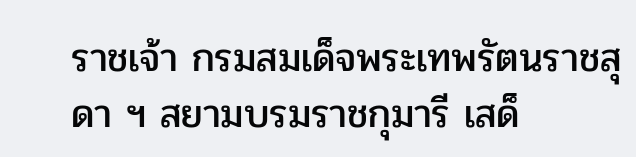ราชเจ้า กรมสมเด็จพระเทพรัตนราชสุดา ฯ สยามบรมราชกุมารี เสด็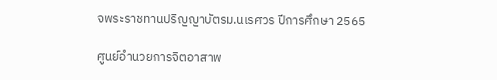จพระราชทานปริญญาบัตรม.นเรศวร ปีการศึกษา 2565

ศูนย์อำนวยการจิตอาสาพ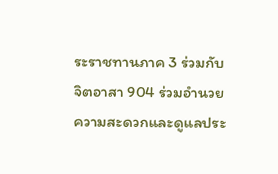ระราชทานภาค 3 ร่วมกับ จิตอาสา 904 ร่วมอำนวยความสะดวกและดูแลประ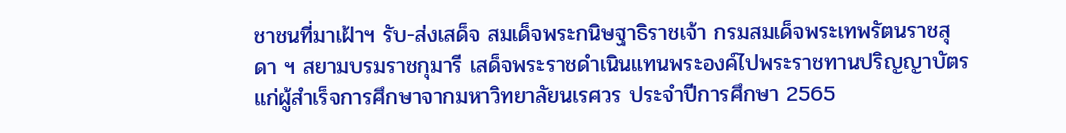ชาชนที่มาเฝ้าฯ รับ-ส่งเสด็จ สมเด็จพระกนิษฐาธิราชเจ้า กรมสมเด็จพระเทพรัตนราชสุดา ฯ สยามบรมราชกุมารี เสด็จพระราชดำเนินแทนพระองค์ไปพระราชทานปริญญาบัตร แก่ผู้สำเร็จการศึกษาจากมหาวิทยาลัยนเรศวร ประจำปีการศึกษา 2565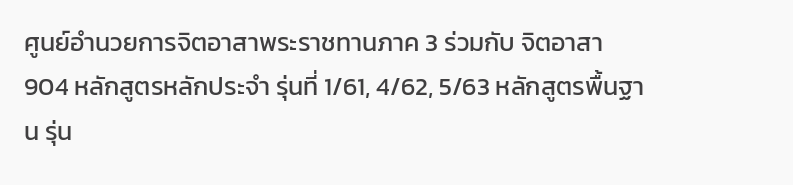ศูนย์อำนวยการจิตอาสาพระราชทานภาค 3 ร่วมกับ จิตอาสา 904 หลักสูตรหลักประจำ รุ่นที่ 1/61, 4/62, 5/63 หลักสูตรพื้นฐาน รุ่น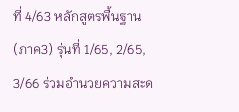ที่ 4/63 หลักสูตรพื้นฐาน(ภาค3) รุ่นที่ 1/65, 2/65, 3/66 ร่วมอำนวยความสะด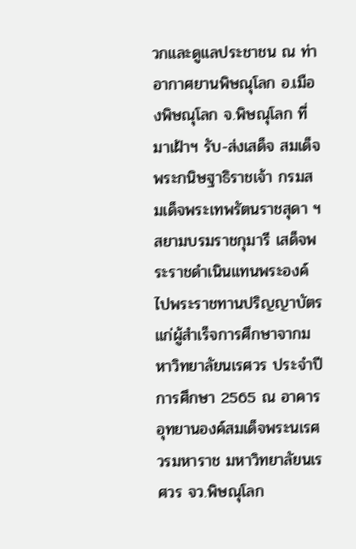วกและดูแลประชาชน ณ ท่าอากาศยานพิษณุโลก อ.เมืองพิษณุโลก จ.พิษณุโลก ที่มาเฝ้าฯ รับ-ส่งเสด็จ สมเด็จพระกนิษฐาธิราชเจ้า กรมสมเด็จพระเทพรัตนราชสุดา ฯ สยามบรมราชกุมารี เสด็จพระราชดำเนินแทนพระองค์ไปพระราชทานปริญญาบัตร แก่ผู้สำเร็จการศึกษาจากมหาวิทยาลัยนเรศวร ประจำปีการศึกษา 2565 ณ อาคารอุทยานองค์สมเด็จพระนเรศวรมหาราช มหาวิทยาลัยนเรศวร จว.พิษณุโลก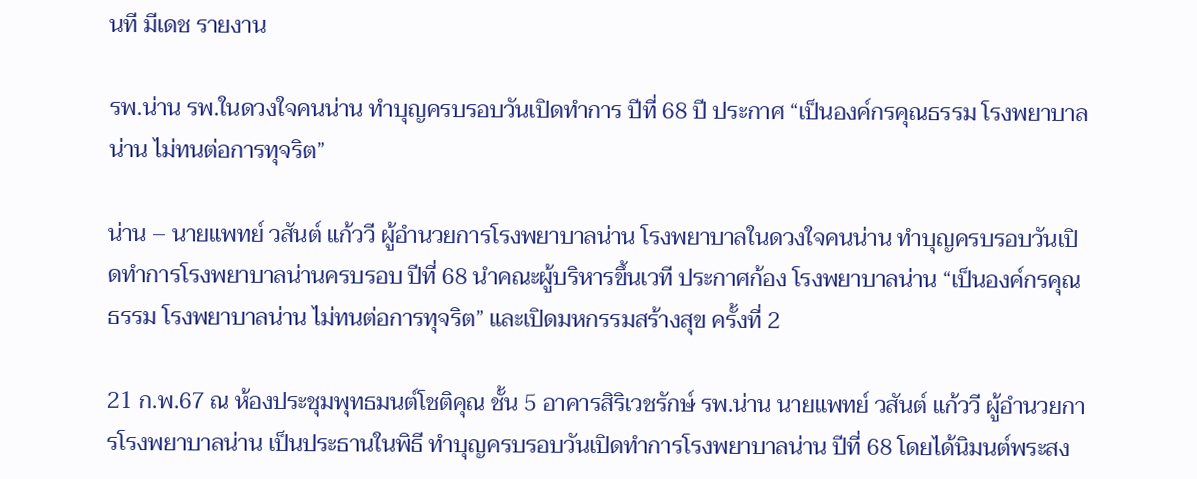นที มีเดช รายงาน

รพ.น่าน รพ.ในดวงใจคนน่าน ทำบุญครบรอบวันเปิดทำการ ปีที่ 68 ปี ประกาศ “เป็นองค์กรคุณธรรม โรงพยาบาลน่าน ไม่ทนต่อการทุจริต”

น่าน – นายแพทย์ วสันต์ แก้ววี ผู้อำนวยการโรงพยาบาลน่าน โรงพยาบาลในดวงใจคนน่าน ทำบุญครบรอบวันเปิดทำการโรงพยาบาลน่านครบรอบ ปีที่ 68 นำคณะผู้บริหารขึ้นเวที ประกาศก้อง โรงพยาบาลน่าน “เป็นองค์กรคุณธรรม โรงพยาบาลน่าน ไม่ทนต่อการทุจริต” และเปิดมหกรรมสร้างสุข ครั้งที่ 2

21 ก.พ.67 ณ ห้องประชุมพุทธมนต์โชติคุณ ชั้น 5 อาคารสิริเวชรักษ์ รพ.น่าน นายแพทย์ วสันต์ แก้ววี ผู้อำนวยการโรงพยาบาลน่าน เป็นประธานในพิธี ทำบุญครบรอบวันเปิดทำการโรงพยาบาลน่าน ปีที่ 68 โดยได้นิมนต์พระสง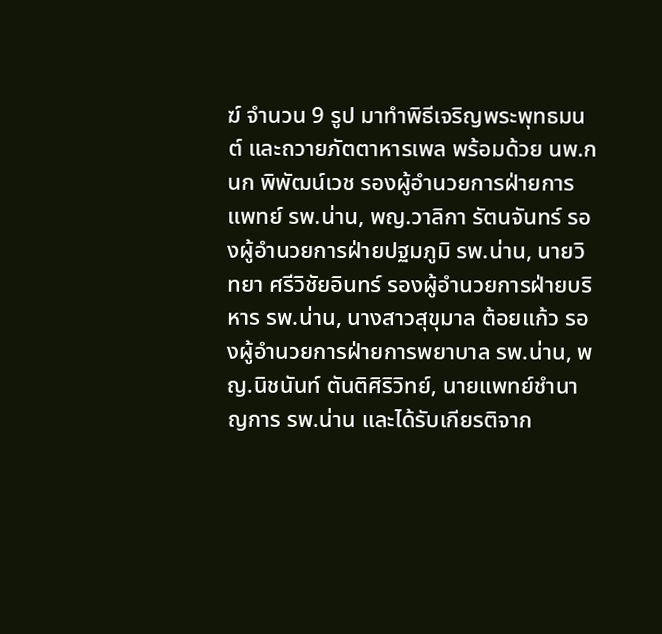ฆ์ จำนวน 9 รูป มาทำพิธีเจริญพระพุทธมนต์ และถวายภัตตาหารเพล พร้อมด้วย นพ.กนก พิพัฒน์เวช รองผู้อำนวยการฝ่ายการแพทย์ รพ.น่าน, พญ.วาลิกา รัตนจันทร์ รองผู้อำนวยการฝ่ายปฐมภูมิ รพ.น่าน, นายวิทยา ศรีวิชัยอินทร์ รองผู้อำนวยการฝ่ายบริหาร รพ.น่าน, นางสาวสุขุมาล ต้อยแก้ว รองผู้อำนวยการฝ่ายการพยาบาล รพ.น่าน, พญ.นิชนันท์ ตันติศิริวิทย์, นายแพทย์ชำนาญการ รพ.น่าน และได้รับเกียรติจาก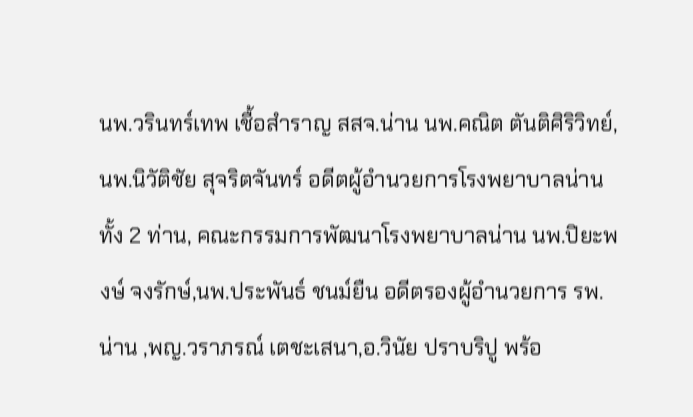นพ.วรินทร์เทพ เชื้อสำราญ สสจ.น่าน นพ.คณิต ตันติศิริวิทย์, นพ.นิวัติชัย สุจริตจันทร์ อดีตผู้อำนวยการโรงพยาบาลน่านทั้ง 2 ท่าน, คณะกรรมการพัฒนาโรงพยาบาลน่าน นพ.ปิยะพงษ์ จงรักษ์,นพ.ประพันธ์ ชนม์ยืน อดีตรองผู้อำนวยการ รพ.น่าน ,พญ.วราภรณ์ เตชะเสนา,อ.วินัย ปราบริปู พร้อ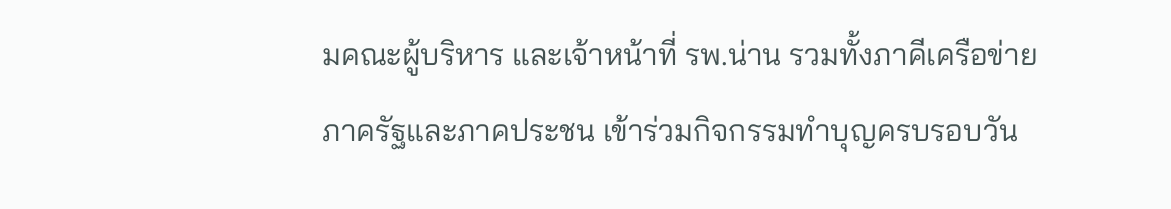มคณะผู้บริหาร และเจ้าหน้าที่ รพ.น่าน รวมทั้งภาคีเครือข่ายภาครัฐและภาคประชน เข้าร่วมกิจกรรมทำบุญครบรอบวัน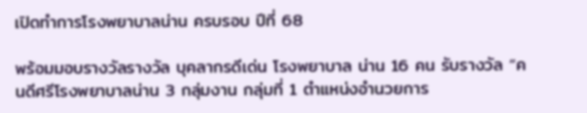เปิดทำการโรงพยาบาลน่าน ครบรอบ ปีที่ 68

พร้อมมอบรางวัลรางวัล บุคลากรดีเด่น โรงพยาบาล น่าน 16 คน รับรางวัล “คนดีศรีโรงพยาบาลน่าน 3 กลุ่มงาน กลุ่มที่ 1 ตำแหน่งอำนวยการ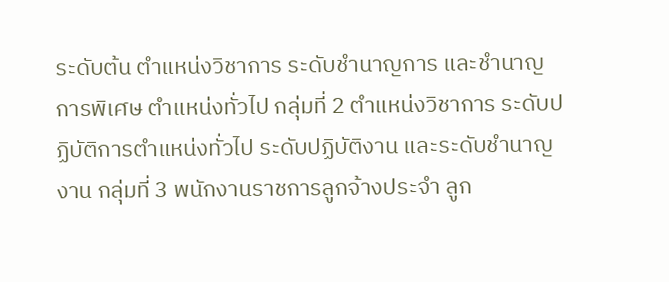ระดับต้น ตำแหน่งวิชาการ ระดับชำนาญการ และชำนาญการพิเศษ ตำแหน่งทั่วไป กลุ่มที่ 2 ตำแหน่งวิชาการ ระดับปฏิบัติการตำแหน่งทั่วไป ระดับปฏิบัติงาน และระดับชำนาญงาน กลุ่มที่ 3 พนักงานราชการลูกจ้างประจำ ลูก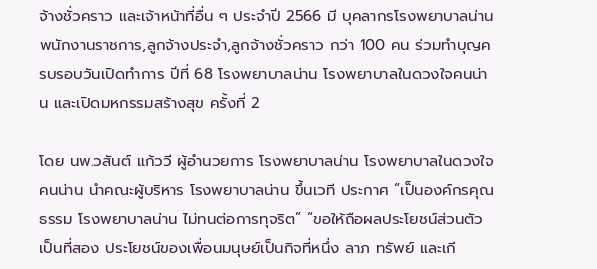จ้างชั่วคราว และเจ้าหน้าที่อื่น ๆ ประจำปี 2566 มี บุคลากรโรงพยาบาลน่าน พนักงานราชการ,ลูกจ้างประจำ,ลูกจ้างชั่วคราว กว่า 100 คน ร่วมทำบุญครบรอบวันเปิดทำการ ปีที่ 68 โรงพยาบาลน่าน โรงพยาบาลในดวงใจคนน่าน และเปิดมหกรรมสร้างสุข ครั้งที่ 2

โดย นพ.วสันต์ แก้ววี ผู้อำนวยการ โรงพยาบาลน่าน โรงพยาบาลในดวงใจคนน่าน นำคณะผู้บริหาร โรงพยาบาลน่าน ขึ้นเวที ประกาศ “เป็นองค์กรคุณธรรม โรงพยาบาลน่าน ไม่ทนต่อการทุจริต” “ขอให้ถือผลประโยชน์ส่วนตัวเป็นที่สอง ประโยชน์ของเพื่อนมนุษย์เป็นกิจที่หนึ่ง ลาภ ทรัพย์ และเกี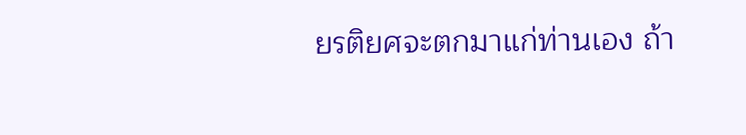ยรติยศจะตกมาแก่ท่านเอง ถ้า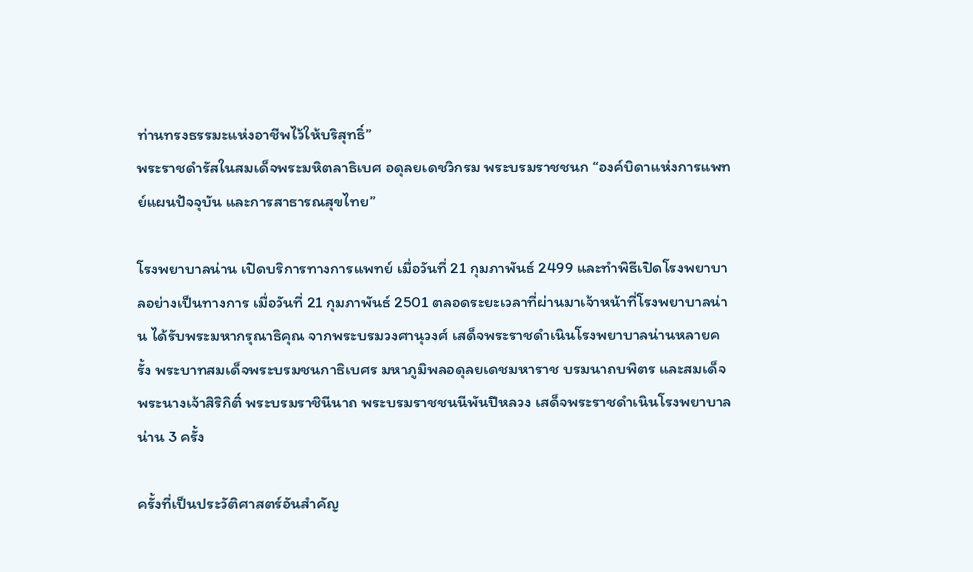ท่านทรงธรรมะแห่งอาชีพไว้ให้บริสุทธิ์”
พระราชดำรัสในสมเด็จพระมหิตลาธิเบศ อดุลยเดชวิกรม พระบรมราชชนก “องค์บิดาแห่งการแพทย์แผนปัจจุบัน และการสาธารณสุขไทย”

โรงพยาบาลน่าน เปิดบริการทางการแพทย์ เมื่อวันที่ 21 กุมภาพันธ์ 2499 และทำพิธีเปิดโรงพยาบาลอย่างเป็นทางการ เมื่อวันที่ 21 กุมภาพันธ์ 2501 ตลอดระยะเวลาที่ผ่านมาเจ้าหน้าที่โรงพยาบาลน่าน ได้รับพระมหากรุณาธิคุณ จากพระบรมวงศานุวงศ์ เสด็จพระราชดำเนินโรงพยาบาลน่านหลายครั้ง พระบาทสมเด็จพระบรมชนกาธิเบศร มหาภูมิพลอดุลยเดชมหาราช บรมนาถบพิตร และสมเด็จพระนางเจ้าสิริกิติ์ พระบรมราชินีนาถ พระบรมราชชนนีพันปีหลวง เสด็จพระราชดำเนินโรงพยาบาลน่าน 3 ครั้ง

ครั้งที่เป็นประวัติศาสตร์อันสำคัญ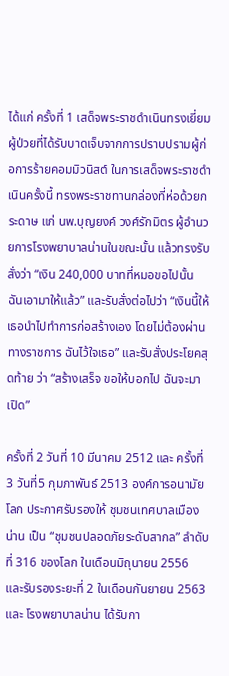ได้แก่ ครั้งที่ 1 เสด็จพระราชดำเนินทรงเยี่ยมผู้ป่วยที่ได้รับบาดเจ็บจากการปราบปรามผู้ก่อการร้ายคอมมิวนิสต์ ในการเสด็จพระราชดำเนินครั้งนี้ ทรงพระราชทานกล่องที่ห่อด้วยกระดาษ แก่ นพ.บุญยงค์ วงศ์รักมิตร ผู้อำนวยการโรงพยาบาลน่านในขณะนั้น แล้วทรงรับสั่งว่า “เงิน 240,000 บาทที่หมอขอไปนั้น ฉันเอามาให้แล้ว” และรับสั่งต่อไปว่า “เงินนี้ให้เธอนำไปทำการก่อสร้างเอง โดยไม่ต้องผ่านทางราชการ ฉันไว้ใจเธอ” และรับสั่งประโยคสุดท้าย ว่า “สร้างเสร็จ ขอให้บอกไป ฉันจะมาเปิด”

ครั้งที่ 2 วันที่ 10 มีนาคม 2512 และ ครั้งที่ 3 วันที่5 กุมภาพันธ์ 2513 องค์การอนามัยโลก ประกาศรับรองให้ ชุมชนเทศบาลเมืองน่าน เป็น “ชุมชนปลอดภัยระดับสากล” ลำดับที่ 316 ของโลก ในเดือนมิถุนายน 2556 และรับรองระยะที่ 2 ในเดือนกันยายน 2563 และ โรงพยาบาลน่าน ได้รับกา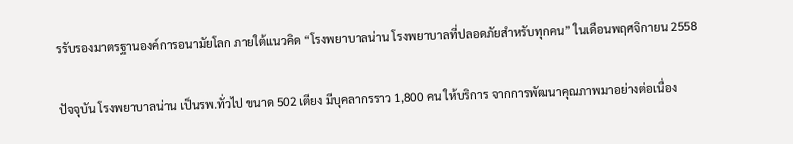รรับรองมาตรฐานองค์การอนามัยโลก ภายใต้แนวคิด “โรงพยาบาลน่าน โรงพยาบาลที่ปลอดภัยสำหรับทุกคน” ในเดือนพฤศจิกายน 2558

ปัจจุบัน โรงพยาบาลน่าน เป็นรพ.ทั่วไป ขนาด 502 เตียง มีบุคลากรราว 1,800 คน ให้บริการ จากการพัฒนาคุณภาพมาอย่างต่อเนื่อง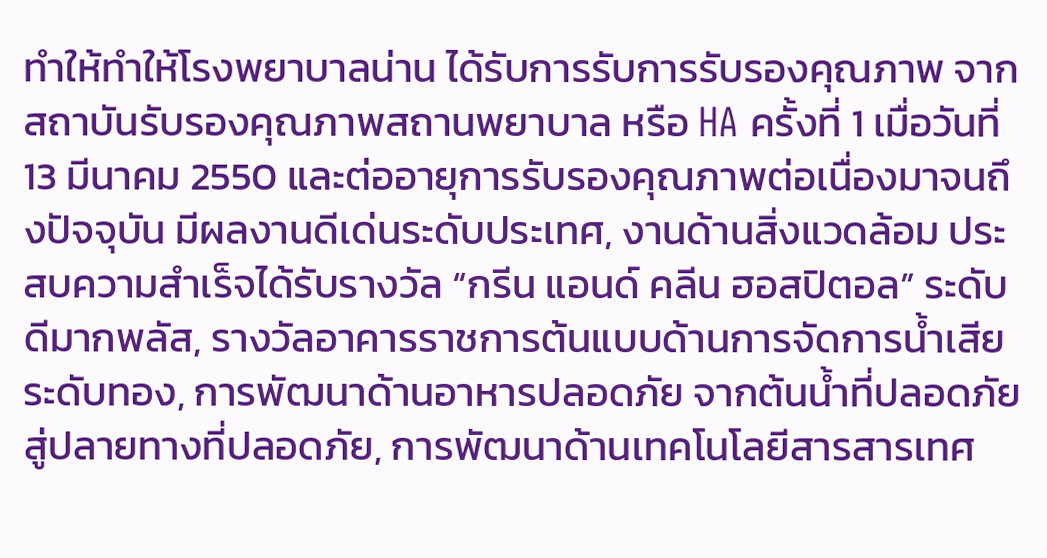ทำให้ทำให้โรงพยาบาลน่าน ได้รับการรับการรับรองคุณภาพ จากสถาบันรับรองคุณภาพสถานพยาบาล หรือ HA ครั้งที่ 1 เมื่อวันที่13 มีนาคม 2550 และต่ออายุการรับรองคุณภาพต่อเนื่องมาจนถึงปัจจุบัน มีผลงานดีเด่นระดับประเทศ, งานด้านสิ่งแวดล้อม ประสบความสำเร็จได้รับรางวัล “กรีน แอนด์ คลีน ฮอสปิตอล” ระดับดีมากพลัส, รางวัลอาคารราชการต้นแบบด้านการจัดการน้ำเสีย ระดับทอง, การพัฒนาด้านอาหารปลอดภัย จากต้นน้ำที่ปลอดภัย สู่ปลายทางที่ปลอดภัย, การพัฒนาด้านเทคโนโลยีสารสารเทศ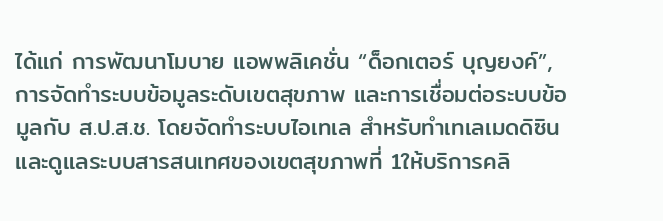ได้แก่ การพัฒนาโมบาย แอพพลิเคชั่น “ด็อกเตอร์ บุญยงค์”, การจัดทำระบบข้อมูลระดับเขตสุขภาพ และการเชื่อมต่อระบบข้อมูลกับ ส.ป.ส.ช. โดยจัดทำระบบไอเทเล สำหรับทำเทเลเมดดิซิน และดูแลระบบสารสนเทศของเขตสุขภาพที่ 1ให้บริการคลิ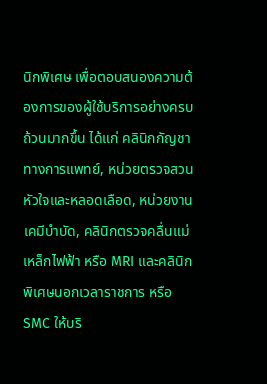นิกพิเศษ เพื่อตอบสนองความต้องการของผู้ใช้บริการอย่างครบถ้วนมากขึ้น ได้แก่ คลินิกกัญชาทางการแพทย์, หน่วยตรวจสวนหัวใจและหลอดเลือด, หน่วยงานเคมีบำบัด, คลินิกตรวจคลื่นแม่เหล็กไฟฟ้า หรือ MRI และคลินิกพิเศษนอกเวลาราชการ หรือ SMC ให้บริ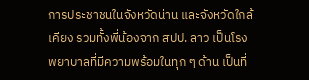การประชาชนในจังหวัดน่าน และจังหวัดใกล้เคียง รวมทั้งพี่น้องจาก สปป. ลาว เป็นโรงพยาบาลที่มีความพร้อมในทุก ๆ ด้าน เป็นที่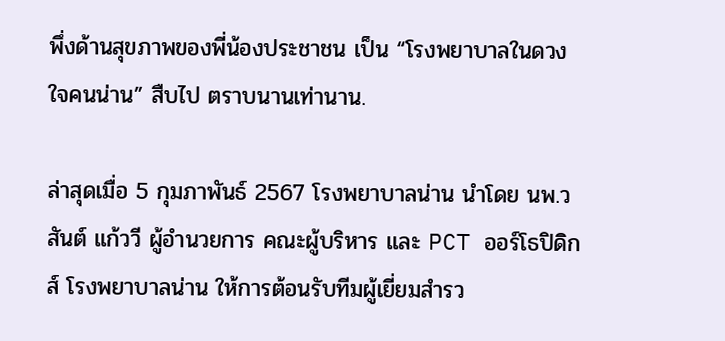พึ่งด้านสุขภาพของพี่น้องประชาชน เป็น “โรงพยาบาลในดวงใจคนน่าน” สืบไป ตราบนานเท่านาน.

ล่าสุดเมื่อ 5 กุมภาพันธ์ 2567 โรงพยาบาลน่าน นำโดย นพ.วสันต์ แก้ววี ผู้อำนวยการ คณะผู้บริหาร และ PCT ออร์โธปิดิกส์ โรงพยาบาลน่าน ให้การต้อนรับทีมผู้เยี่ยมสำรว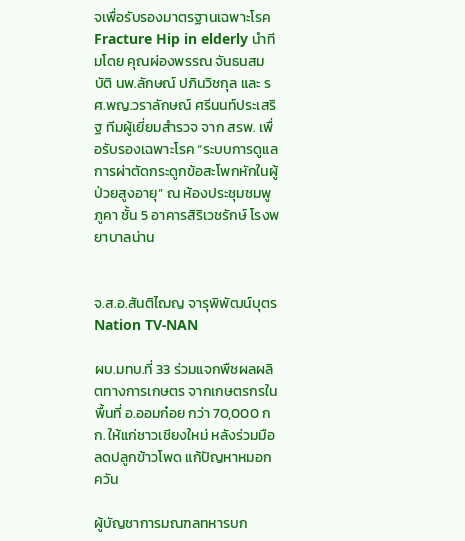จเพื่อรับรองมาตรฐานเฉพาะโรค Fracture Hip in elderly นำทีมโดย คุณผ่องพรรณ จันธนสมบัติ นพ.ลักษณ์ ปภินวิชกุล และ รศ.พญ.วราลักษณ์ ศรีนนท์ประเสริฐ ทีมผู้เยี่ยมสำรวจ จาก สรพ. เพื่อรับรองเฉพาะโรค “ระบบการดูแลการผ่าตัดกระดูกข้อสะโพกหักในผู้ป่วยสูงอายุ” ณ ห้องประชุมชมพูภูคา ชั้น 5 อาคารสิริเวชรักษ์ โรงพยาบาลน่าน


จ.ส.อ.สันติไฌญ จารุพิพัฒน์บุตร Nation TV-NAN

ผบ.มทบ.ที่ 33 ร่วมแจกพืชผลผลิตทางการเกษตร จากเกษตรกรในพื้นที่ อ.ออมก๋อย กว่า 70,000 กก. ให้แก่ชาวเชียงใหม่ หลังร่วมมือลดปลูกข้าวโพด แก้ปัญหาหมอกควัน

ผู้บัญชาการมณฑลทหารบก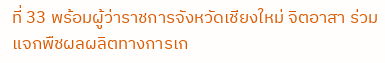ที่ 33 พร้อมผู้ว่าราชการจังหวัดเชียงใหม่ จิตอาสา ร่วมแจกพืชผลผลิตทางการเก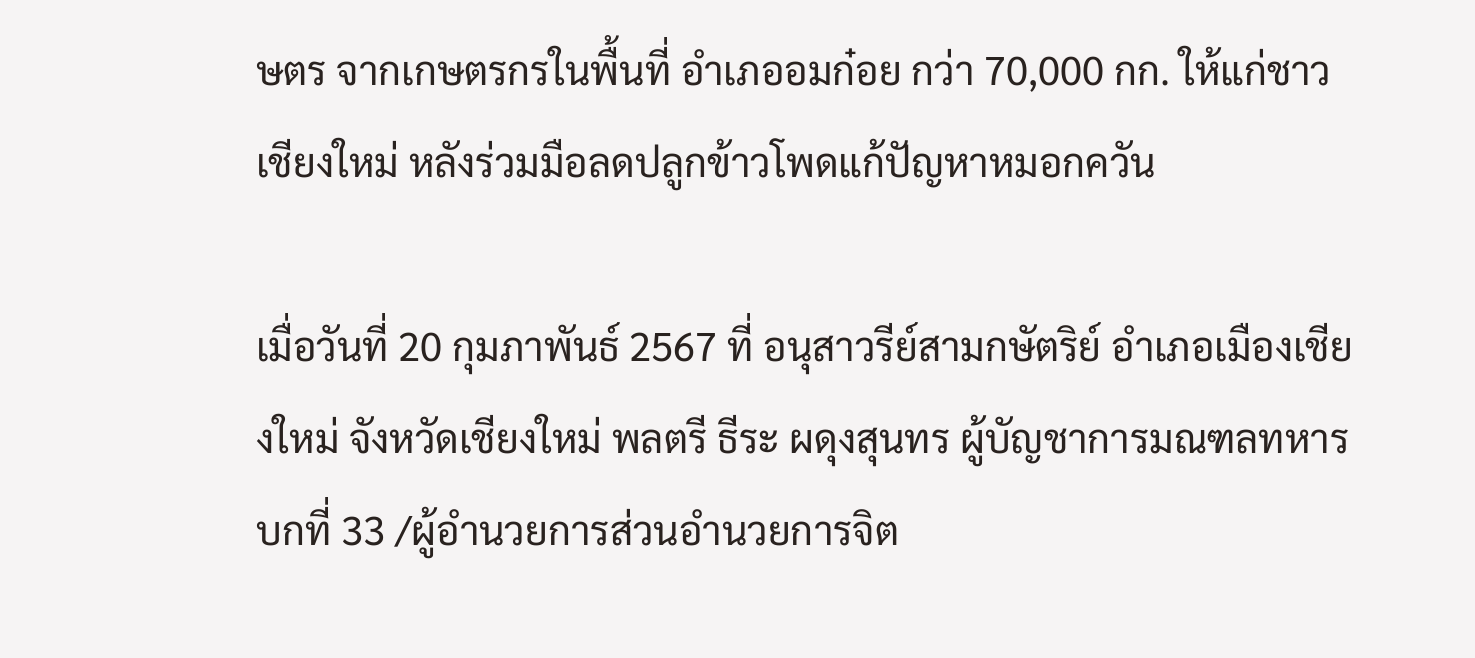ษตร จากเกษตรกรในพื้นที่ อำเภออมก๋อย กว่า 70,000 กก. ให้แก่ชาวเชียงใหม่ หลังร่วมมือลดปลูกข้าวโพดแก้ปัญหาหมอกควัน

เมื่อวันที่ 20 กุมภาพันธ์ 2567 ที่ อนุสาวรีย์สามกษัตริย์ อำเภอเมืองเชียงใหม่ จังหวัดเชียงใหม่ พลตรี ธีระ ผดุงสุนทร ผู้บัญชาการมณฑลทหารบกที่ 33 /ผู้อำนวยการส่วนอำนวยการจิต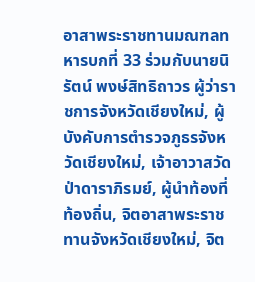อาสาพระราชทานมณฑลทหารบกที่ 33 ร่วมกับนายนิรัตน์ พงษ์สิทธิถาวร ผู้ว่าราชการจังหวัดเชียงใหม่, ผู้บังคับการตำรวจภูธรจังหวัดเชียงใหม่, เจ้าอาวาสวัดป่าดาราภิรมย์, ผู้นำท้องที่ท้องถิ่น, จิตอาสาพระราชทานจังหวัดเชียงใหม่, จิต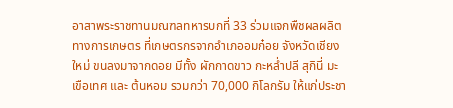อาสาพระราชทานมณฑลทหารบกที่ 33 ร่วมแจกพืชผลผลิตทางการเกษตร ที่เกษตรกรจากอำเภออมก๋อย จังหวัดเชียงใหม่ ขนลงมาจากดอย มีทั้ง ผักกาดขาว กะหล่ำปลี สุกินี่ มะเขือเทศ และ ต้นหอม รวมกว่า 70,000 กิโลกรัม ให้แก่ประชา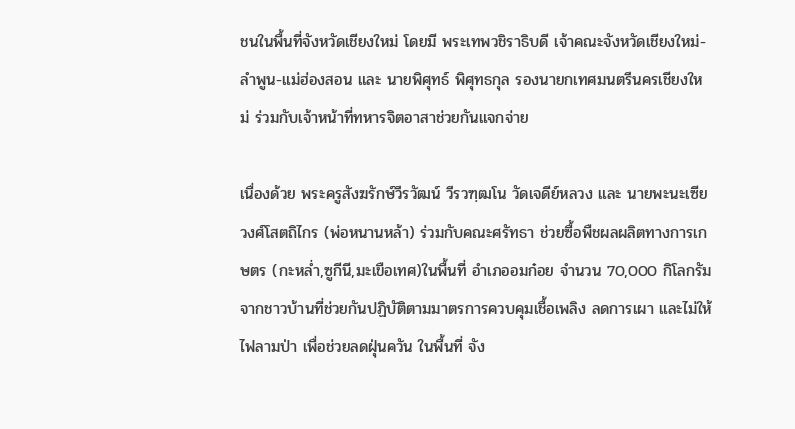ชนในพื้นที่จังหวัดเชียงใหม่ โดยมี พระเทพวชิราธิบดี เจ้าคณะจังหวัดเชียงใหม่-ลำพูน-แม่ฮ่องสอน และ นายพิศุทธ์ พิศุทธกุล รองนายกเทศมนตรีนครเชียงใหม่ ร่วมกับเจ้าหน้าที่ทหารจิตอาสาช่วยกันแจกจ่าย

เนื่องด้วย พระครูสังฆรักษ์วีรวัฒน์ วีรวฑฺฒโน วัดเจดีย์หลวง และ นายพะนะเซีย วงศ์โสตถิไกร (พ่อหนานหล้า) ร่วมกับคณะศรัทธา ช่วยซื้อพืชผลผลิตทางการเกษตร (กะหล่ำ,ซูกีนี,มะเขือเทศ)ในพื้นที่ อำเภออมก๋อย จำนวน 70,000 กิโลกรัม จากชาวบ้านที่ช่วยกันปฏิบัติตามมาตรการควบคุมเชื้อเพลิง ลดการเผา และไม่ให้ไฟลามป่า เพื่อช่วยลดฝุ่นควัน ในพื้นที่ จัง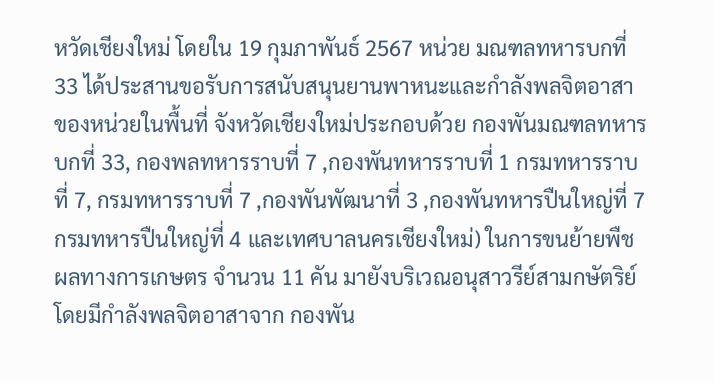หวัดเชียงใหม่ โดยใน 19 กุมภาพันธ์ 2567 หน่วย มณฑลทหารบกที่ 33 ได้ประสานขอรับการสนับสนุนยานพาหนะและกำลังพลจิตอาสาของหน่วยในพื้นที่ จังหวัดเชียงใหม่ประกอบด้วย กองพันมณฑลทหารบกที่ 33, กองพลทหารราบที่ 7 ,กองพันทหารราบที่ 1 กรมทหารราบที่ 7, กรมทหารราบที่ 7 ,กองพันพัฒนาที่ 3 ,กองพันทหารปืนใหญ่ที่ 7 กรมทหารปืนใหญ่ที่ 4 และเทศบาลนครเชียงใหม่) ในการขนย้ายพืชผลทางการเกษตร จำนวน 11 คัน มายังบริเวณอนุสาวรีย์สามกษัตริย์ โดยมีกำลังพลจิตอาสาจาก กองพัน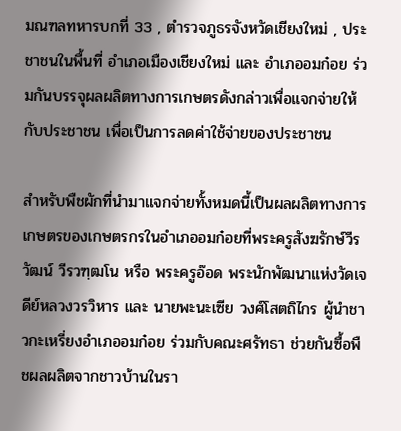มณฑลทหารบกที่ 33 , ตำรวจภูธรจังหวัดเชียงใหม่ , ประชาชนในพื้นที่ อำเภอเมืองเชียงใหม่ และ อำเภออมก๋อย ร่วมกันบรรจุผลผลิตทางการเกษตรดังกล่าวเพื่อแจกจ่ายให้กับประชาชน เพื่อเป็นการลดค่าใช้จ่ายของประชาชน

สำหรับพืชผักที่นำมาแจกจ่ายทั้งหมดนี้เป็นผลผลิตทางการเกษตรของเกษตรกรในอำเภออมก๋อยที่พระครูสังฆรักษ์วีรวัฒน์ วีรวฑฺฒโน หรือ พระครูอ๊อด พระนักพัฒนาแห่งวัดเจดีย์หลวงวรวิหาร และ นายพะนะเซีย วงศ์โสตถิไกร ผู้นำชาวกะเหรี่ยงอำเภออมก๋อย ร่วมกับคณะศรัทธา ช่วยกันซื้อพืชผลผลิตจากชาวบ้านในรา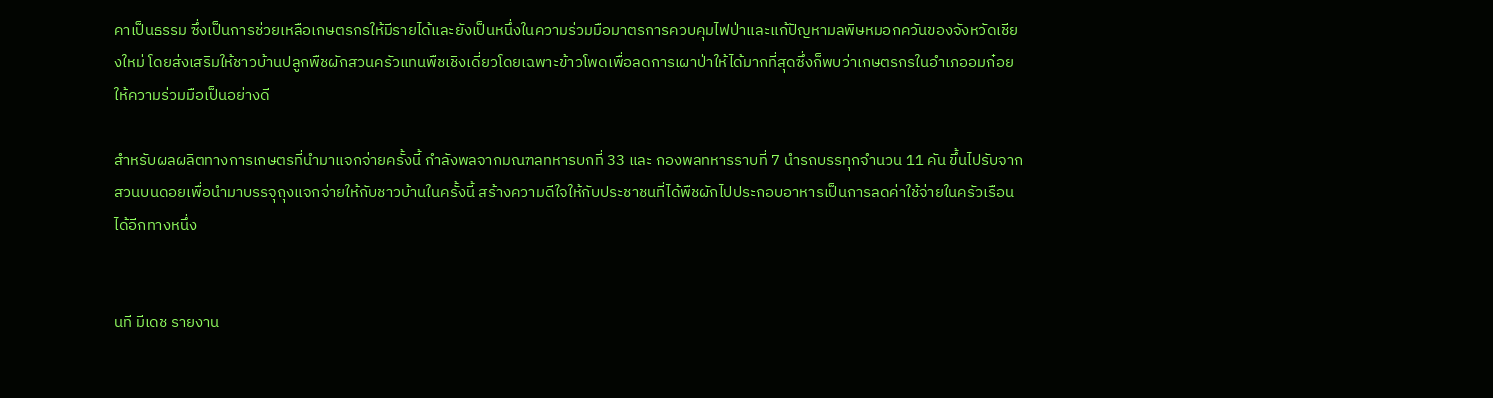คาเป็นธรรม ซึ่งเป็นการช่วยเหลือเกษตรกรให้มีรายได้และยังเป็นหนึ่งในความร่วมมือมาตรการควบคุมไฟป่าและแก้ปัญหามลพิษหมอกควันของจังหวัดเชียงใหม่ โดยส่งเสริมให้ชาวบ้านปลูกพืชผักสวนครัวแทนพืชเชิงเดี่ยวโดยเฉพาะข้าวโพดเพื่อลดการเผาป่าให้ได้มากที่สุดซึ่งก็พบว่าเกษตรกรในอำเภออมก๋อยให้ความร่วมมือเป็นอย่างดี

สำหรับผลผลิตทางการเกษตรที่นำมาแจกจ่ายครั้งนี้ กำลังพลจากมณฑลทหารบกที่ 33 และ กองพลทหารราบที่ 7 นำรถบรรทุกจำนวน 11 คัน ขึ้นไปรับจากสวนบนดอยเพื่อนำมาบรรจุถุงแจกจ่ายให้กับชาวบ้านในครั้งนี้ สร้างความดีใจให้กับประชาชนที่ได้พืชผักไปประกอบอาหารเป็นการลดค่าใช้จ่ายในครัวเรือนได้อีกทางหนึ่ง


นที มีเดช รายงาน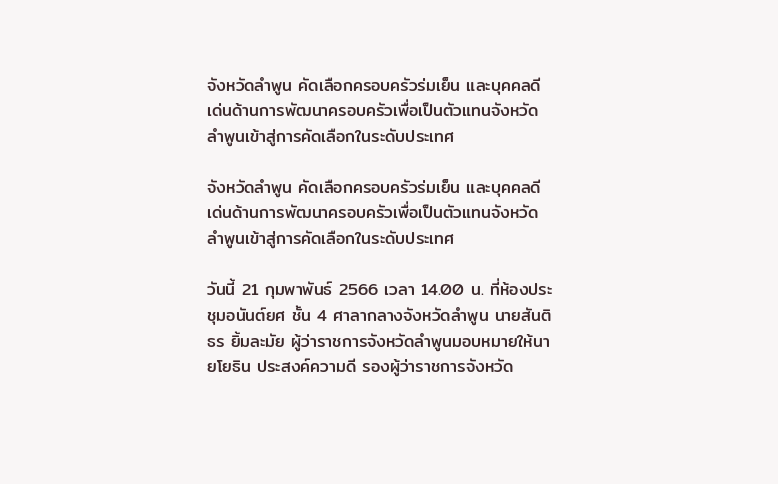จังหวัดลำพูน คัดเลือกครอบครัวร่มเย็น และบุคคลดีเด่นด้านการพัฒนาครอบครัวเพื่อเป็นตัวแทนจังหวัดลำพูนเข้าสู่การคัดเลือกในระดับประเทศ

จังหวัดลำพูน คัดเลือกครอบครัวร่มเย็น และบุคคลดีเด่นด้านการพัฒนาครอบครัวเพื่อเป็นตัวแทนจังหวัดลำพูนเข้าสู่การคัดเลือกในระดับประเทศ

วันนี้ 21 กุมพาพันธ์ 2566 เวลา 14.00 น. ที่ห้องประชุมอนันต์ยศ ชั้น 4 ศาลากลางจังหวัดลำพูน นายสันติธร ยิ้มละมัย ผู้ว่าราชการจังหวัดลำพูนมอบหมายให้นายโยธิน ประสงค์ความดี รองผู้ว่าราชการจังหวัด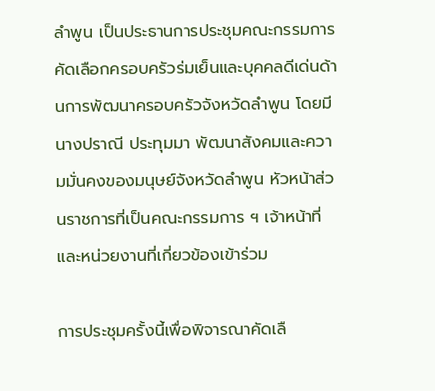ลำพูน เป็นประธานการประชุมคณะกรรมการคัดเลือกครอบครัวร่มเย็นและบุคคลดีเด่นด้านการพัฒนาครอบครัวจังหวัดลำพูน โดยมีนางปราณี ประทุมมา พัฒนาสังคมและความมั่นคงของมนุษย์จังหวัดลำพูน หัวหน้าส่วนราชการที่เป็นคณะกรรมการ ฯ เจ้าหน้าที่ และหน่วยงานที่เกี่ยวข้องเข้าร่วม

การประชุมครั้งนี้เพื่อพิจารณาคัดเลื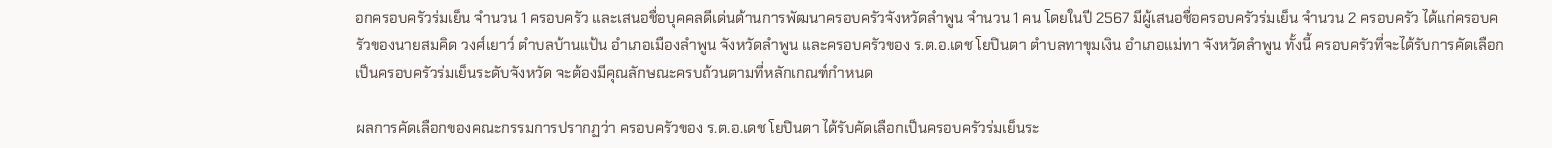อกครอบครัวร่มเย็น จำนวน 1 ครอบครัว และเสนอชื่อบุคคลดีเด่นด้านการพัฒนาครอบครัวจังหวัดลำพูน จำนวน 1 คน โดยในปี 2567 มีผู้เสนอชื่อครอบครัวร่มเย็น จำนวน 2 ครอบครัว ได้แก่ครอบครัวของนายสมคิด วงศ์เยาว์ ตำบลบ้านแป้น อำเภอเมืองลำพูน จังหวัดลำพูน และครอบครัวของ ร.ต.อ.เดช โยปินตา ตำบลทาขุมเงิน อำเภอแม่ทา จังหวัดลำพูน ทั้งนี้ ครอบครัวที่จะได้รับการคัดเลือกเป็นครอบครัวร่มเย็นระดับจังหวัด จะต้องมีคุณลักษณะครบถ้วนตามที่หลักเกณฑ์กำหนด

ผลการคัดเลือกของคณะกรรมการปรากฏว่า ครอบครัวของ ร.ต.อ.เดช โยปินตา ได้รับคัดเลือกเป็นครอบครัวร่มเย็นระ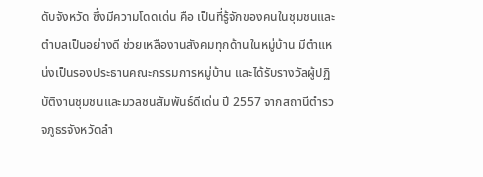ดับจังหวัด ซึ่งมีความโดดเด่น คือ เป็นที่รู้จักของคนในชุมชนและตำบลเป็นอย่างดี ช่วยเหลืองานสังคมทุกด้านในหมู่บ้าน มีตำแหน่งเป็นรองประธานคณะกรรมการหมู่บ้าน และได้รับรางวัลผู้ปฏิบัติงานชุมชนและมวลชนสัมพันธ์ดีเด่น ปี 2557 จากสถานีตำรวจภูธรจังหวัดลำ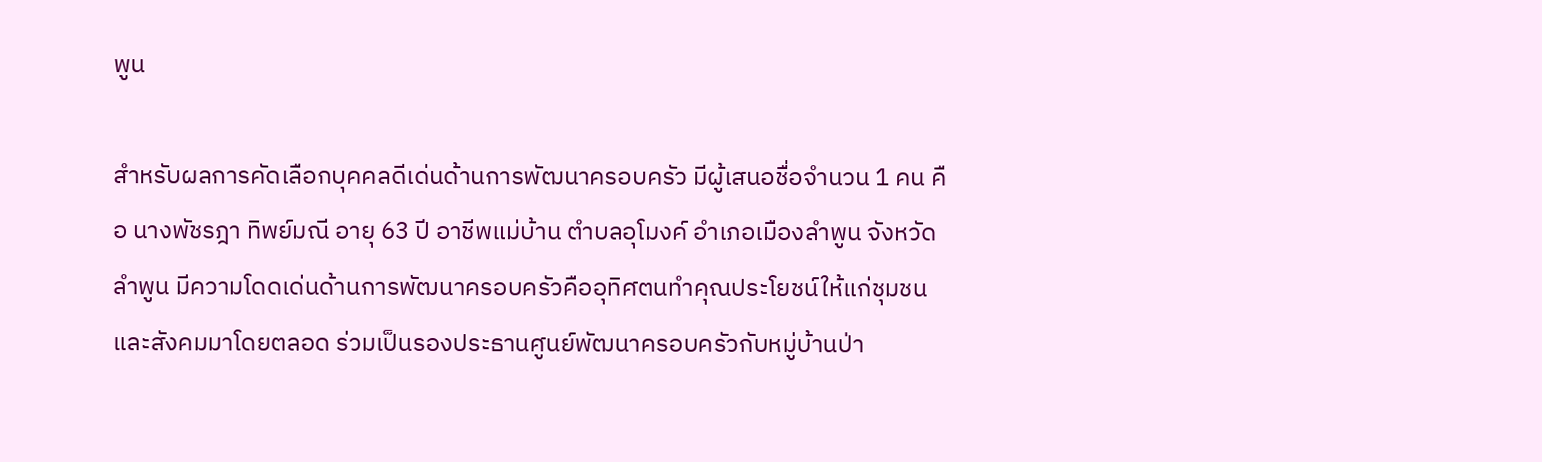พูน

สำหรับผลการคัดเลือกบุคคลดีเด่นด้านการพัฒนาครอบครัว มีผู้เสนอชื่อจำนวน 1 คน คือ นางพัชรฎา ทิพย์มณี อายุ 63 ปี อาชีพแม่บ้าน ตำบลอุโมงค์ อำเภอเมืองลำพูน จังหวัดลำพูน มีความโดดเด่นด้านการพัฒนาครอบครัวคืออุทิศตนทำคุณประโยชน์ให้แก่ชุมชนและสังคมมาโดยตลอด ร่วมเป็นรองประธานศูนย์พัฒนาครอบครัวกับหมู่บ้านป่า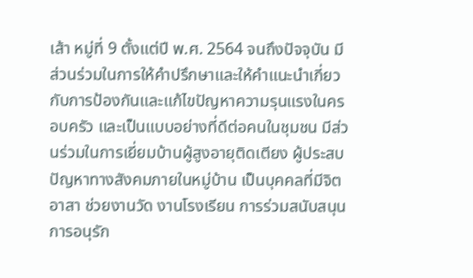เส้า หมู่ที่ 9 ตั้งแต่ปี พ.ศ. 2564 จนถึงปัจจุบัน มีส่วนร่วมในการให้คำปรึกษาและให้คำแนะนำเกี่ยวกับการป้องกันและแก้ไขปัญหาความรุนแรงในครอบครัว และเป็นแบบอย่างที่ดีต่อคนในชุมชน มีส่วนร่วมในการเยี่ยมบ้านผู้สูงอายุติดเตียง ผู้ประสบปัญหาทางสังคมภายในหมู่บ้าน เป็นบุคคลที่มีจิตอาสา ช่วยงานวัด งานโรงเรียน การร่วมสนับสนุนการอนุรัก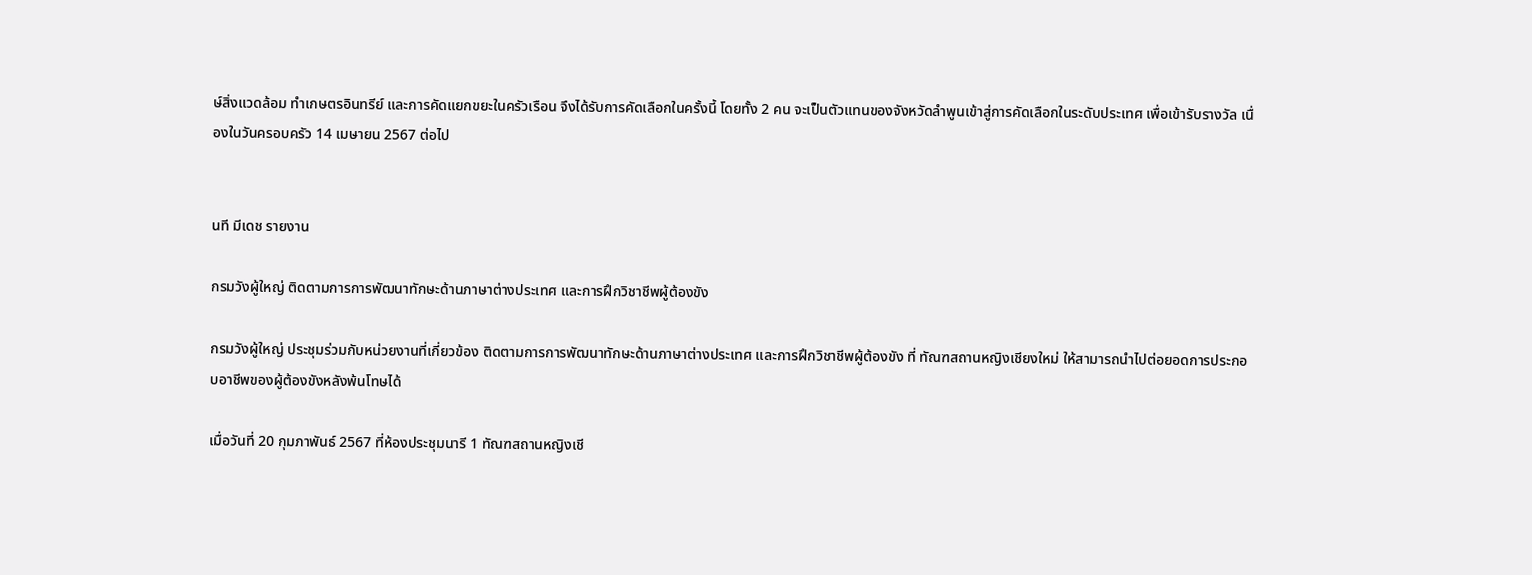ษ์สิ่งแวดล้อม ทำเกษตรอินทรีย์ และการคัดแยกขยะในครัวเรือน จึงได้รับการคัดเลือกในครั้งนี้ โดยทั้ง 2 คน จะเป็นตัวแทนของจังหวัดลำพูนเข้าสู่การคัดเลือกในระดับประเทศ เพื่อเข้ารับรางวัล เนื่องในวันครอบครัว 14 เมษายน 2567 ต่อไป


นที มีเดช รายงาน

กรมวังผู้ใหญ่ ติดตามการการพัฒนาทักษะด้านภาษาต่างประเทศ และการฝึกวิชาชีพผู้ต้องขัง

กรมวังผู้ใหญ่ ประชุมร่วมกับหน่วยงานที่เกี่ยวข้อง ติดตามการการพัฒนาทักษะด้านภาษาต่างประเทศ และการฝึกวิชาชีพผู้ต้องขัง ที่ ทัณฑสถานหญิงเชียงใหม่ ให้สามารถนำไปต่อยอดการประกอบอาชีพของผู้ต้องขังหลังพ้นโทษได้

เมื่อวันที่ 20 กุมภาพันธ์ 2567 ที่ห้องประชุมนารี 1 ทัณฑสถานหญิงเชี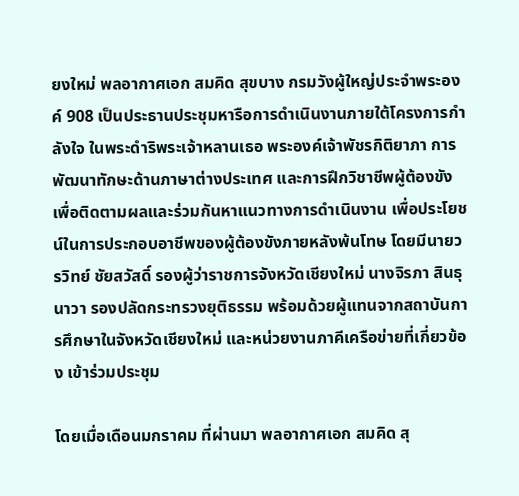ยงใหม่ พลอากาศเอก สมคิด สุขบาง กรมวังผู้ใหญ่ประจำพระองค์ 908 เป็นประธานประชุมหารือการดำเนินงานภายใต้โครงการกำลังใจ ในพระดำริพระเจ้าหลานเธอ พระองค์เจ้าพัชรกิติยาภา การพัฒนาทักษะด้านภาษาต่างประเทศ และการฝึกวิชาชีพผู้ต้องขัง เพื่อติดตามผลและร่วมกันหาแนวทางการดำเนินงาน เพื่อประโยชน์ในการประกอบอาชีพของผู้ต้องขังภายหลังพ้นโทษ โดยมีนายวรวิทย์ ชัยสวัสดิ์ รองผู้ว่าราชการจังหวัดเชียงใหม่ นางจิรภา สินธุนาวา รองปลัดกระทรวงยุติธรรม พร้อมด้วยผู้แทนจากสถาบันการศึกษาในจังหวัดเชียงใหม่ และหน่วยงานภาคีเครือข่ายที่เกี่ยวข้อง เข้าร่วมประชุม

โดยเมื่อเดือนมกราคม ที่ผ่านมา พลอากาศเอก สมคิด สุ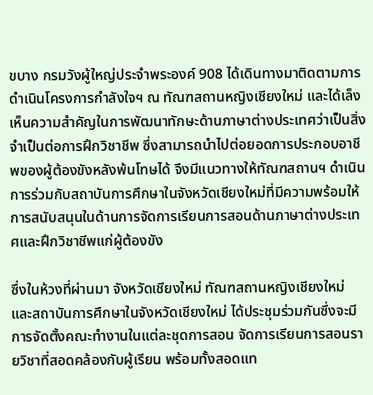ขบาง กรมวังผู้ใหญ่ประจำพระองค์ 908 ได้เดินทางมาติดตามการดำเนินโครงการกำลังใจฯ ณ ทัณฑสถานหญิงเชียงใหม่ และได้เล็งเห็นความสำคัญในการพัฒนาทักษะด้านภาษาต่างประเทศว่าเป็นสิ่งจำเป็นต่อการฝึกวิชาชีพ ซึ่งสามารถนำไปต่อยอดการประกอบอาชีพของผู้ต้องขังหลังพ้นโทษได้ จึงมีแนวทางให้ทัณฑสถานฯ ดำเนินการร่วมกับสถาบันการศึกษาในจังหวัดเชียงใหม่ที่มีความพร้อมให้การสนับสนุนในด้านการจัดการเรียนการสอนด้านภาษาต่างประเทศและฝึกวิชาชีพแก่ผู้ต้องขัง

ซึ่งในห้วงที่ผ่านมา จังหวัดเชียงใหม่ ทัณฑสถานหญิงเชียงใหม่ และสถาบันการศึกษาในจังหวัดเชียงใหม่ ได้ประชุมร่วมกันซึ่งจะมีการจัดตั้งคณะทำงานในแต่ละชุดการสอน จัดการเรียนการสอนรายวิชาที่สอดคล้องกับผู้เรียน พร้อมทั้งสอดแท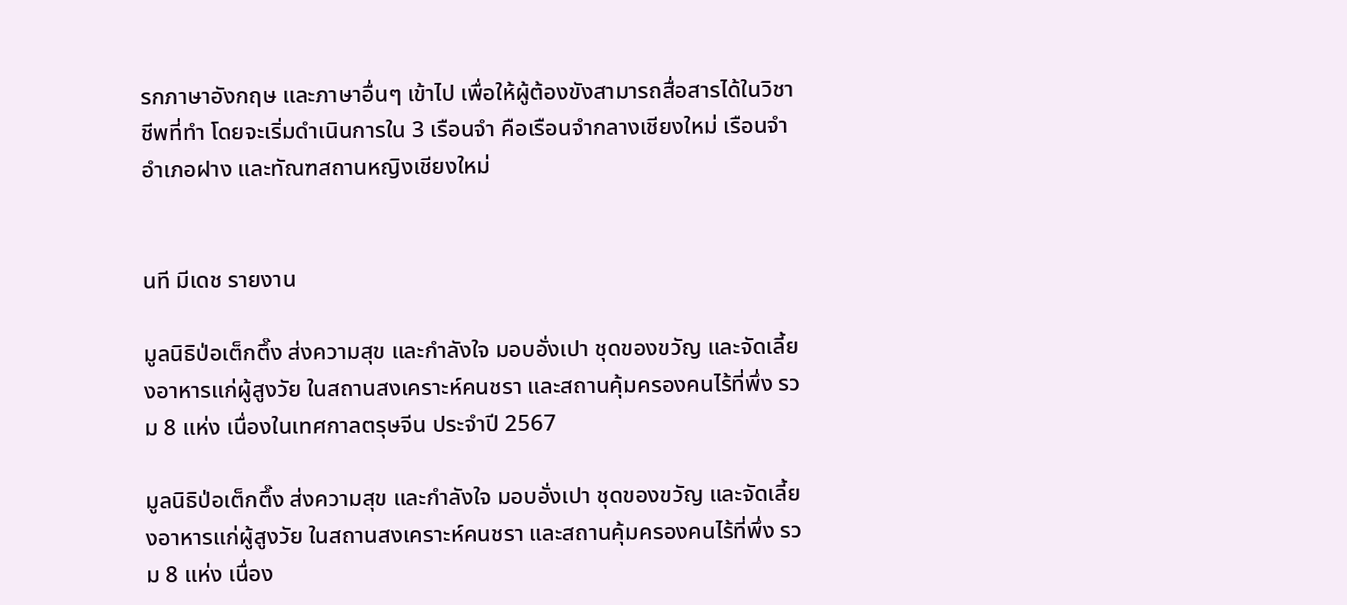รกภาษาอังกฤษ และภาษาอื่นๆ เข้าไป เพื่อให้ผู้ต้องขังสามารถสื่อสารได้ในวิชาชีพที่ทำ โดยจะเริ่มดำเนินการใน 3 เรือนจำ คือเรือนจำกลางเชียงใหม่ เรือนจำอำเภอฝาง และทัณฑสถานหญิงเชียงใหม่


นที มีเดช รายงาน

มูลนิธิป่อเต็กตึ๊ง ส่งความสุข และกำลังใจ มอบอั่งเปา ชุดของขวัญ และจัดเลี้ยงอาหารแก่ผู้สูงวัย ในสถานสงเคราะห์คนชรา และสถานคุ้มครองคนไร้ที่พึ่ง รวม 8 แห่ง เนื่องในเทศกาลตรุษจีน ประจำปี 2567

มูลนิธิป่อเต็กตึ๊ง ส่งความสุข และกำลังใจ มอบอั่งเปา ชุดของขวัญ และจัดเลี้ยงอาหารแก่ผู้สูงวัย ในสถานสงเคราะห์คนชรา และสถานคุ้มครองคนไร้ที่พึ่ง รวม 8 แห่ง เนื่อง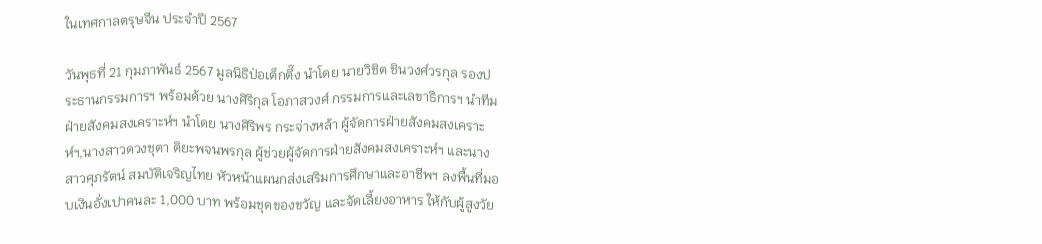ในเทศกาลตรุษจีน ประจำปี 2567

วันพุธที่ 21 กุมภาพันธ์ 2567 มูลนิธิป่อเต็กตึ๊ง นำโดย นายวิชิต ชินวงศ์วรกุล รองประธานกรรมการฯ พร้อมด้วย นางศิริกุล โอภาสวงศ์ กรรมการและเลขาธิการฯ นำทีมฝ่ายสังคมสงเคราะห์ฯ นำโดย นางศิริพร กระจ่างหล้า ผู้จัดการฝ่ายสังคมสงเคราะห์ฯ,นางสาวดวงชุตา ติยะพจนพรกุล ผู้ช่วยผู้จัดการฝ่ายสังคมสงเคราะห์ฯ และนางสาวศุภรัตน์ สมบัติเจริญไทย หัวหน้าแผนกส่งเสริมการศึกษาและอาชีพฯ ลงพื้นที่มอบเงินอั่งเปาคนละ 1,000 บาท พร้อมชุดของขวัญ และจัดเลี้ยงอาหาร ให้กับผู้สูงวัย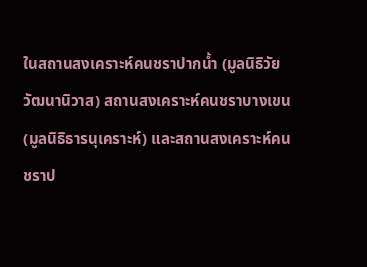ในสถานสงเคราะห์คนชราปากน้ำ (มูลนิธิวัยวัฒนานิวาส) สถานสงเคราะห์คนชราบางเขน (มูลนิธิธารนุเคราะห์) และสถานสงเคราะห์คนชราป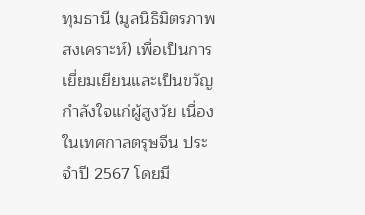ทุมธานี (มูลนิธิมิตรภาพสงเคราะห์) เพื่อเป็นการเยี่ยมเยียนและเป็นขวัญกำลังใจแก่ผู้สูงวัย เนื่องในเทศกาลตรุษจีน ประจำปี 2567 โดยมี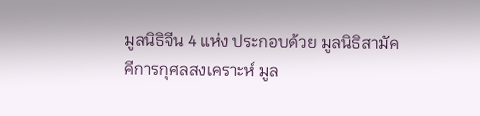มูลนิธิจีน 4 แห่ง ประกอบด้วย มูลนิธิสามัคคีการกุศลสงเคราะห์ มูล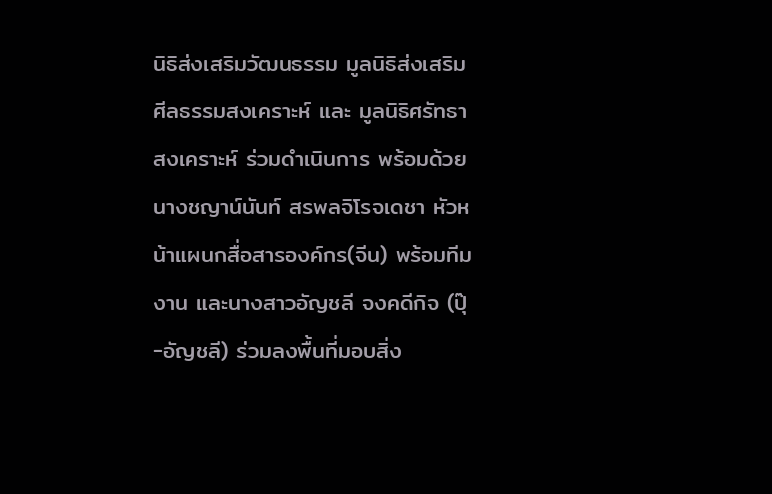นิธิส่งเสริมวัฒนธรรม มูลนิธิส่งเสริมศีลธรรมสงเคราะห์ และ มูลนิธิศรัทธาสงเคราะห์ ร่วมดำเนินการ พร้อมด้วย นางชญาน์นันท์ สรพลจิโรจเดชา หัวหน้าแผนกสื่อสารองค์กร(จีน) พร้อมทีมงาน และนางสาวอัญชลี จงคดีกิจ (ปุ๊-อัญชลี) ร่วมลงพื้นที่มอบสิ่ง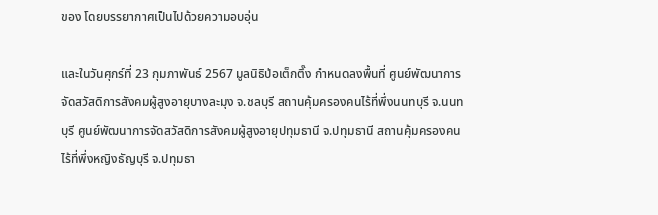ของ โดยบรรยากาศเป็นไปด้วยความอบอุ่น

และในวันศุกร์ที่ 23 กุมภาพันธ์ 2567 มูลนิธิป่อเต็กตึ๊ง กำหนดลงพื้นที่ ศูนย์พัฒนาการจัดสวัสดิการสังคมผู้สูงอายุบางละมุง จ.ชลบุรี สถานคุ้มครองคนไร้ที่พึ่งนนทบุรี จ.นนทบุรี ศูนย์พัฒนาการจัดสวัสดิการสังคมผู้สูงอายุปทุมธานี จ.ปทุมธานี สถานคุ้มครองคนไร้ที่พึ่งหญิงธัญบุรี จ.ปทุมธา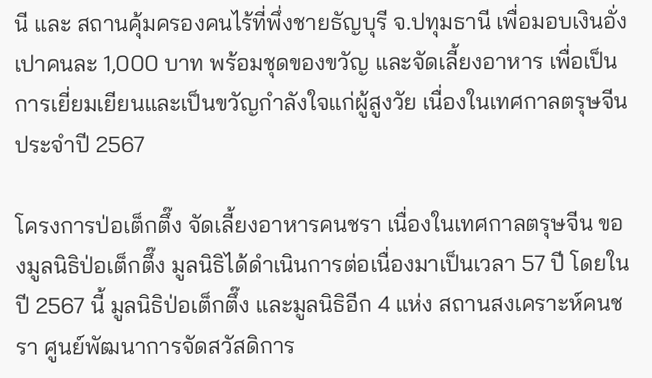นี และ สถานคุ้มครองคนไร้ที่พึ่งชายธัญบุรี จ.ปทุมธานี เพื่อมอบเงินอั่งเปาคนละ 1,000 บาท พร้อมชุดของขวัญ และจัดเลี้ยงอาหาร เพื่อเป็นการเยี่ยมเยียนและเป็นขวัญกำลังใจแก่ผู้สูงวัย เนื่องในเทศกาลตรุษจีน ประจำปี 2567

โครงการป่อเต็กตึ๊ง จัดเลี้ยงอาหารคนชรา เนื่องในเทศกาลตรุษจีน ของมูลนิธิป่อเต็กตึ๊ง มูลนิธิได้ดำเนินการต่อเนื่องมาเป็นเวลา 57 ปี โดยในปี 2567 นี้ มูลนิธิป่อเต็กตึ๊ง และมูลนิธิอีก 4 แห่ง สถานสงเคราะห์คนชรา ศูนย์พัฒนาการจัดสวัสดิการ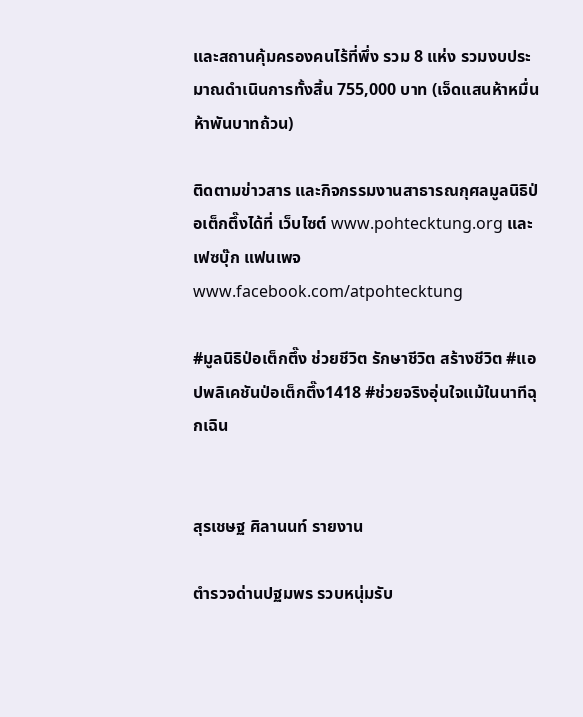และสถานคุ้มครองคนไร้ที่พึ่ง รวม 8 แห่ง รวมงบประมาณดำเนินการทั้งสิ้น 755,000 บาท (เจ็ดแสนห้าหมื่นห้าพันบาทถ้วน)

ติดตามข่าวสาร และกิจกรรมงานสาธารณกุศลมูลนิธิป่อเต็กตึ๊งได้ที่ เว็บไซต์ www.pohtecktung.org และ เฟซบุ๊ก แฟนเพจ www.facebook.com/atpohtecktung

#มูลนิธิป่อเต็กตึ๊ง ช่วยชีวิต รักษาชีวิต สร้างชีวิต #แอปพลิเคชันป่อเต็กตึ๊ง1418 #ช่วยจริงอุ่นใจแม้ในนาทีฉุกเฉิน


สุรเชษฐ ศิลานนท์ รายงาน

ตำรวจด่านปฐมพร รวบหนุ่มรับ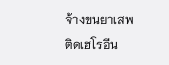จ้างขนยาเสพติดเฮโรอีน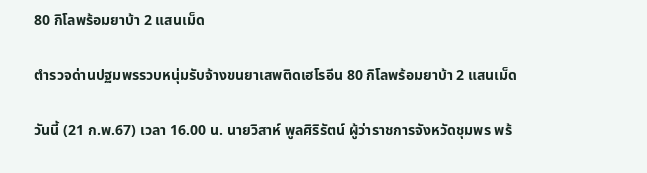80 กิโลพร้อมยาบ้า 2 แสนเม็ด

ตำรวจด่านปฐมพรรวบหนุ่มรับจ้างขนยาเสพติดเฮโรอีน 80 กิโลพร้อมยาบ้า 2 แสนเม็ด

วันนี้ (21 ก.พ.67) เวลา 16.00 น. นายวิสาห์ พูลศิริรัตน์ ผู้ว่าราชการจังหวัดชุมพร พร้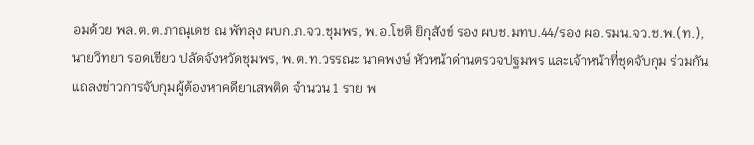อมด้วย พล.ต.ต.ภาณุเดช ณ พัทลุง ผบก.ภ.จว.ชุมพร, พ.อ.โชติ ยิกุสังข์ รอง ผบช.มทบ.44/รอง ผอ.รมน.จว.ช.พ.(ท.), นายวิทยา รอดเขียว ปลัดจังหวัดชุมพร, พ.ต.ท.วรรณะ นาคพงษ์ หัวหน้าด่านตรวจปฐมพร และเจ้าหน้าที่ชุดจับกุม ร่วมกันแถลงข่าวการจับกุมผู้ต้องหาคดียาเสพติด จำนวน 1 ราย พ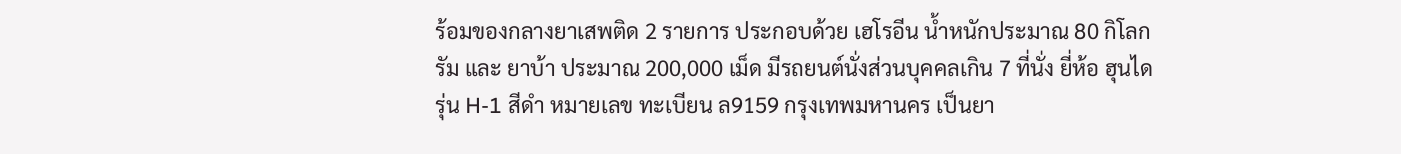ร้อมของกลางยาเสพติด 2 รายการ ประกอบด้วย เฮโรอีน น้ำหนักประมาณ 80 กิโลกรัม และ ยาบ้า ประมาณ 200,000 เม็ด มีรถยนต์นั่งส่วนบุคคลเกิน 7 ที่นั่ง ยี่ห้อ ฮุนได รุ่น H-1 สีดำ หมายเลข ทะเบียน ล9159 กรุงเทพมหานคร เป็นยา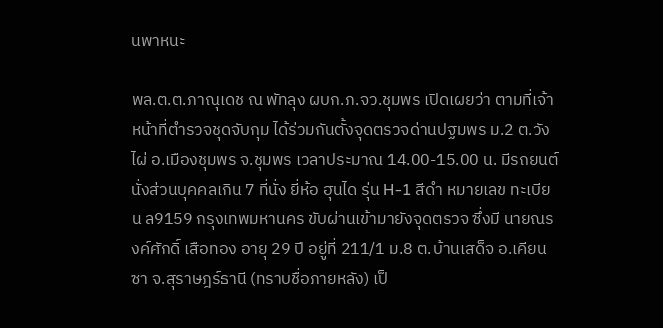นพาหนะ

พล.ต.ต.ภาณุเดช ณ พัทลุง ผบก.ภ.จว.ชุมพร เปิดเผยว่า ตามที่เจ้าหน้าที่ตำรวจชุดจับกุม ได้ร่วมกันตั้งจุดตรวจด่านปฐมพร ม.2 ต.วังไผ่ อ.เมืองชุมพร จ.ชุมพร เวลาประมาณ 14.00-15.00 น. มีรถยนต์นั่งส่วนบุคคลเกิน 7 ที่นั่ง ยี่ห้อ ฮุนได รุ่น H-1 สีดำ หมายเลข ทะเบียน ล9159 กรุงเทพมหานคร ขับผ่านเข้ามายังจุดตรวจ ซึ่งมี นายณรงค์ศักดิ์ เสือทอง อายุ 29 ปี อยู่ที่ 211/1 ม.8 ต.บ้านเสด็จ อ.เคียนซา จ.สุราษฎร์ธานี (ทราบชื่อภายหลัง) เป็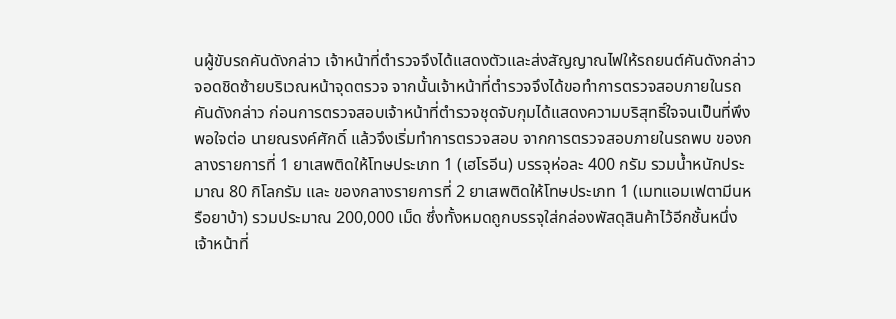นผู้ขับรถคันดังกล่าว เจ้าหน้าที่ตำรวจจึงได้แสดงตัวและส่งสัญญาณไฟให้รถยนต์คันดังกล่าว จอดชิดซ้ายบริเวณหน้าจุดตรวจ จากนั้นเจ้าหน้าที่ตำรวจจึงได้ขอทำการตรวจสอบภายในรถคันดังกล่าว ก่อนการตรวจสอบเจ้าหน้าที่ตำรวจชุดจับกุมได้แสดงความบริสุทธิ์ใจจนเป็นที่พึงพอใจต่อ นายณรงค์ศักดิ์ แล้วจึงเริ่มทำการตรวจสอบ จากการตรวจสอบภายในรถพบ ของกลางรายการที่ 1 ยาเสพติดให้โทษประเภท 1 (เฮโรอีน) บรรจุห่อละ 400 กรัม รวมน้ำหนักประมาณ 80 กิโลกรัม และ ของกลางรายการที่ 2 ยาเสพติดให้โทษประเภท 1 (เมทแอมเฟตามีนหรือยาบ้า) รวมประมาณ 200,000 เม็ด ซึ่งทั้งหมดถูกบรรจุใส่กล่องพัสดุสินค้าไว้อีกชั้นหนึ่ง เจ้าหน้าที่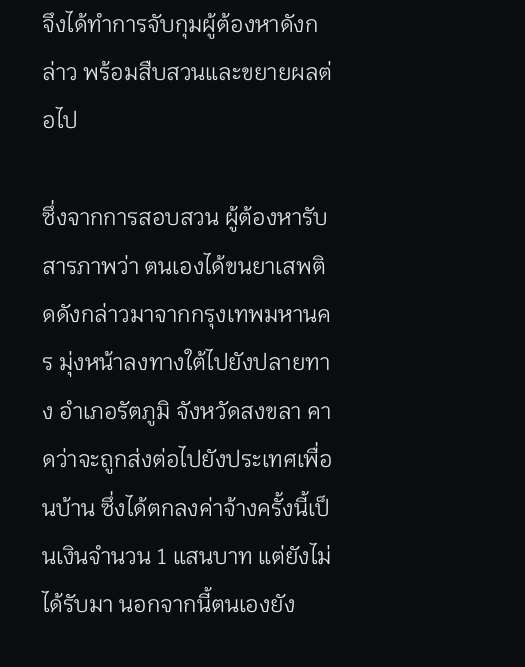จึงได้ทำการจับกุมผู้ต้องหาดังกล่าว พร้อมสืบสวนและขยายผลต่อไป

ซึ่งจากการสอบสวน ผู้ต้องหารับสารภาพว่า ตนเองได้ขนยาเสพติดดังกล่าวมาจากกรุงเทพมหานคร มุ่งหน้าลงทางใต้ไปยังปลายทาง อำเภอรัตภูมิ จังหวัดสงขลา คาดว่าจะถูกส่งต่อไปยังประเทศเพื่อนบ้าน ซึ่งได้ตกลงค่าจ้างครั้งนี้เป็นเงินจำนวน 1 แสนบาท แต่ยังไม่ได้รับมา นอกจากนี้ตนเองยัง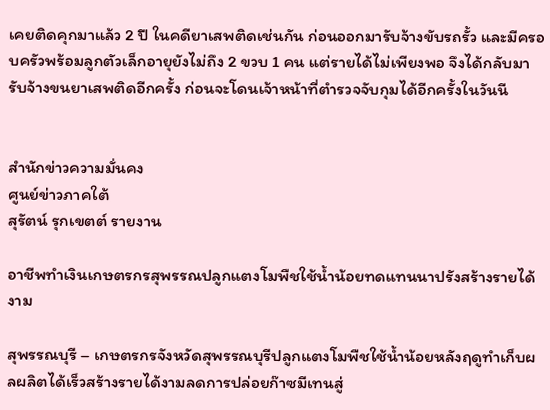เคยติดคุกมาแล้ว 2 ปี ในคดียาเสพติดเช่นกัน ก่อนออกมารับจ้างขับรถรั้ว และมีครอบครัวพร้อมลูกตัวเล็กอายุยังไม่ถึง 2 ขวบ 1 คน แต่รายได้ไม่เพียงพอ จึงได้กลับมารับจ้างขนยาเสพติดอีกครั้ง ก่อนจะโดนเจ้าหน้าที่ตำรวจจับกุมได้อีกครั้งในวันนี


สำนักข่าวความมั่นคง
ศูนย์ข่าวภาคใต้
สุรัตน์ รุกเขตต์ รายงาน

อาชีพทำเงินเกษตรกรสุพรรณปลูกแตงโมพืชใช้น้ำน้อยทดแทนนาปรังสร้างรายได้งาม

สุพรรณบุรี – เกษตรกรจังหวัดสุพรรณบุรีปลูกแตงโมพืชใช้น้ำน้อยหลังฤดูทำเก็บผลผลิตได้เร็วสร้างรายได้งามลดการปล่อยก๊าซมีเทนสู่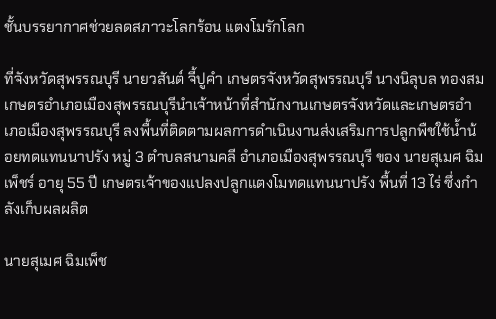ชั้นบรรยากาศช่วยลดสภาวะโลกร้อน แตงโมรักโลก

ที่จังหวัดสุพรรณบุรี นายวสันต์ จี้ปูคำ เกษตรจังหวัดสุพรรณบุรี นางนิลุบล ทองสม เกษตรอำเภอเมืองสุพรรณบุรีนำเจ้าหน้าที่สำนักงานเกษตรจังหวัดและเกษตรอำเภอเมืองสุพรรณบุรี ลงพื้นที่ติดตามผลการดำเนินงานส่งเสริมการปลูกพืชใช้น้ำน้อยทดแทนนาปรัง หมู่ 3 ตำบลสนามคลี อำเภอเมืองสุพรรณบุรี ของ นายสุเมศ ฉิมเพ็ชร์ อายุ 55 ปี เกษตรเจ้าของแปลงปลูกแตงโมทดแทนนาปรัง พื้นที่ 13 ไร่ ซึ่งกำลังเก็บผลผลิต

นายสุเมศ ฉิมเพ็ช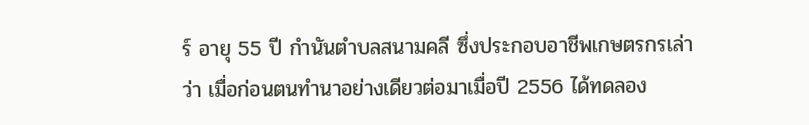ร์ อายุ 55 ปี กำนันตำบลสนามคลี ซึ่งประกอบอาชีพเกษตรกรเล่าว่า เมื่อก่อนตนทำนาอย่างเดียวต่อมาเมื่อปี 2556 ได้ทดลอง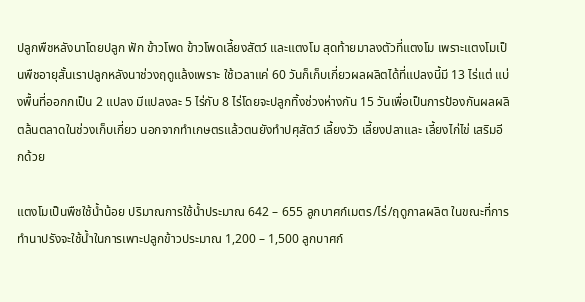ปลูกพืชหลังนาโดยปลูก ฟัก ข้าวโพด ข้าวโพดเลี้ยงสัตว์ และแตงโม สุดท้ายมาลงตัวที่แตงโม เพราะแตงโมเป็นพืชอายุสั้นเราปลูกหลังนาช่วงฤดูแล้งเพราะ ใช้เวลาแค่ 60 วันก็เก็บเกี่ยวผลผลิตได้ที่แปลงนี้มี 13 ไร่แต่ แบ่งพื้นที่ออกกเป็น 2 แปลง มีแปลงละ 5 ไร่กับ 8 ไร่โดยจะปลูกทิ้งช่วงห่างกัน 15 วันเพื่อเป็นการป้องกันผลผลิตล้นตลาดในช่วงเก็บเกี่ยว นอกจากทำเกษตรแล้วตนยังทำปศุสัตว์ เลี้ยงวัว เลี้ยงปลาและ เลี้ยงไก่ไข่ เสริมอีกด้วย

แตงโมเป็นพืชใช้น้ำน้อย ปริมาณการใช้น้ำประมาณ 642 – 655 ลูกบาศก์เมตร/ไร่/ฤดูกาลผลิต ในขณะที่การทำนาปรังจะใช้น้ำในการเพาะปลูกข้าวประมาณ 1,200 – 1,500 ลูกบาศก์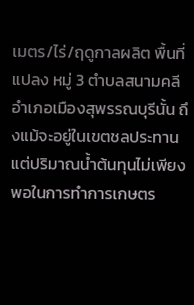เมตร/ไร่/ฤดูกาลผลิต พื้นที่แปลง หมู่ 3 ตำบลสนามคลี อำเภอเมืองสุพรรณบุรีนั้น ถึงแม้จะอยู่ในเขตชลประทาน แต่ปริมาณน้ำต้นทุนไม่เพียงพอในการทำการเกษตร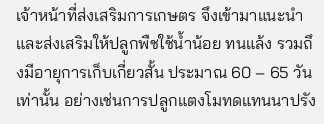เจ้าหน้าที่ส่งเสริมการเกษตร จึงเข้ามาแนะนำและส่งเสริมให้ปลูกพืชใช้น้ำน้อย ทนแล้ง รวมถึงมีอายุการเก็บเกี่ยวสั้น ประมาณ 60 – 65 วันเท่านั้น อย่างเช่นการปลูกแตงโมทดแทนนาปรัง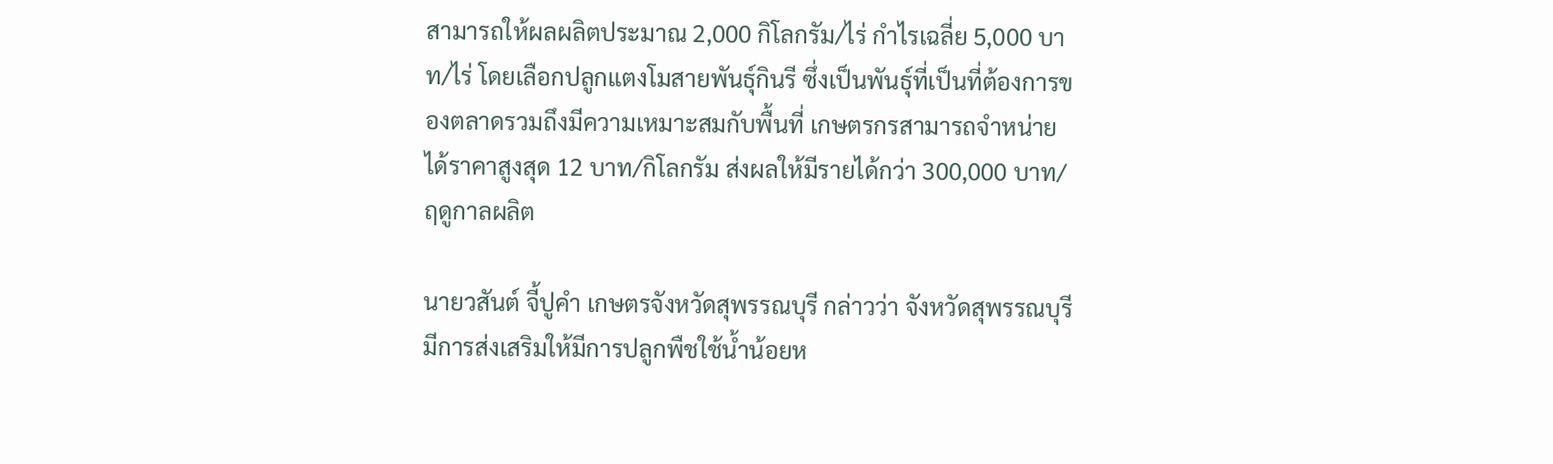สามารถให้ผลผลิตประมาณ 2,000 กิโลกรัม/ไร่ กำไรเฉลี่ย 5,000 บาท/ไร่ โดยเลือกปลูกแตงโมสายพันธุ์กินรี ซึ่งเป็นพันธุ์ที่เป็นที่ต้องการของตลาดรวมถึงมีความเหมาะสมกับพื้นที่ เกษตรกรสามารถจำหน่ายได้ราคาสูงสุด 12 บาท/กิโลกรัม ส่งผลให้มีรายได้กว่า 300,000 บาท/ฤดูกาลผลิต

นายวสันต์ จี้ปูคำ เกษตรจังหวัดสุพรรณบุรี กล่าวว่า จังหวัดสุพรรณบุรีมีการส่งเสริมให้มีการปลูกพืชใช้น้ำน้อยห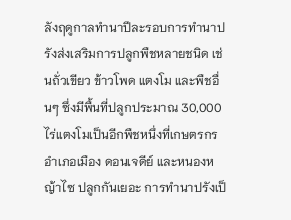ลังฤดูกาลทำนาปีละรอบการทำนาปรังส่งเสริมการปลูกพืชหลายชนิด เช่นถั่วเขียว ข้าวโพด แตงโม และพืชอื่นๆ ซึ่งมีพื้นที่ปลูกประมาณ 30,000 ไร่แตงโมเป็นอีกพืชหนึ่งที่เกษตรกรอำเภอเมือง ดอนเจดีย์ และหนองหญ้าไซ ปลูกกันเยอะ การทำนาปรังเป็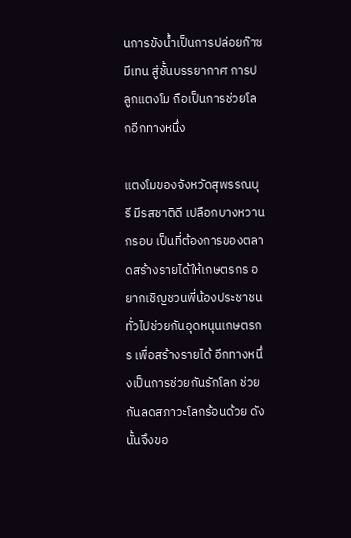นการขังน้ำเป็นการปล่อยก๊าซมีเทน สู่ชั้นบรรยากาศ การปลูกแตงโม ถือเป็นการช่วยโลกอีกทางหนึ่ง

แตงโมของจังหวัดสุพรรณบุรี มีรสชาติดี เปลือกบางหวานกรอบ เป็นที่ต้องการของตลาดสร้างรายได้ให้เกษตรกร อยากเชิญชวนพี่น้องประชาชนทั่วไปช่วยกันอุดหนุนเกษตรกร เพื่อสร้างรายได้ อีกทางหนึ่งเป็นการช่วยกันรักโลก ช่วยกันลดสภาวะโลกร้อนด้วย ดังนั้นจึงขอ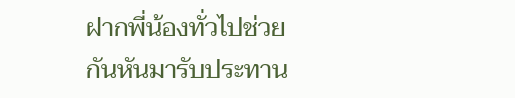ฝากพี่น้องทั่วไปช่วยกันหันมารับประทาน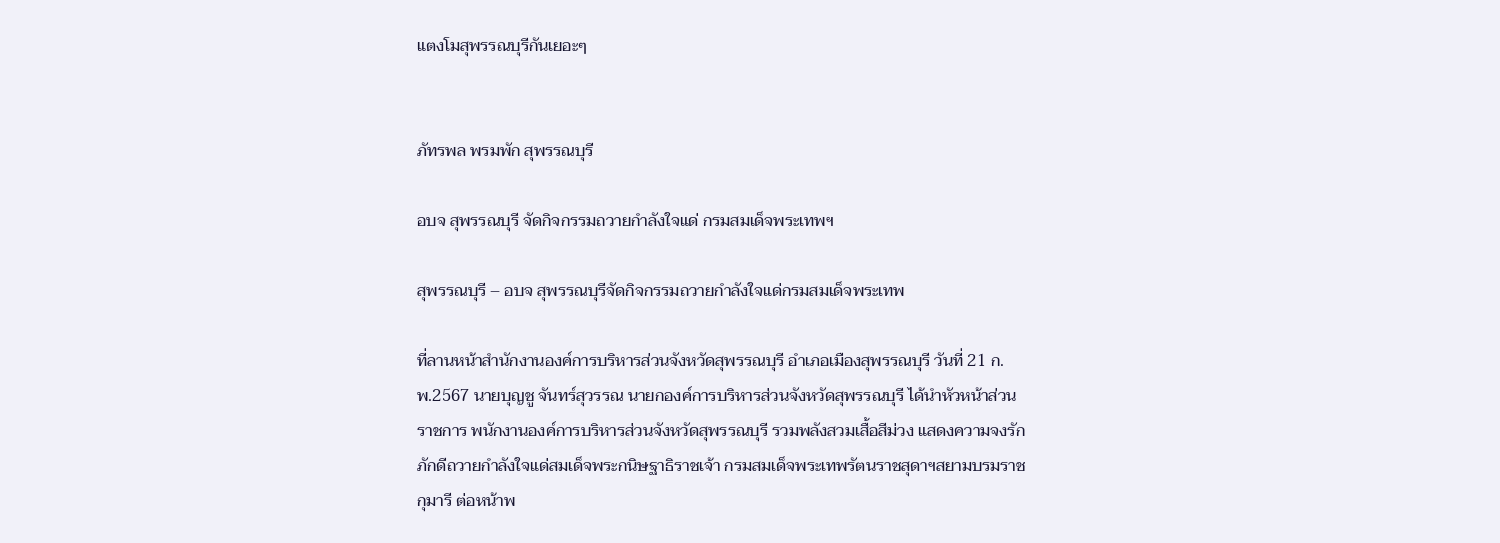แตงโมสุพรรณบุรีกันเยอะๆ


ภัทรพล พรมพัก สุพรรณบุรี

อบจ สุพรรณบุรี จัดกิจกรรมถวายกำลังใจแด่ กรมสมเด็จพระเทพฯ

สุพรรณบุรี – อบจ สุพรรณบุรีจัดกิจกรรมถวายกำลังใจแด่กรมสมเด็จพระเทพ

ที่ลานหน้าสำนักงานองค์การบริหารส่วนจังหวัดสุพรรณบุรี อำเภอเมืองสุพรรณบุรี วันที่ 21 ก.พ.2567 นายบุญชู จันทร์สุวรรณ นายกองค์การบริหารส่วนจังหวัดสุพรรณบุรี ได้นำหัวหน้าส่วนราชการ พนักงานองค์การบริหารส่วนจังหวัดสุพรรณบุรี รวมพลังสวมเสื้อสีม่วง แสดงความจงรักภักดีถวายกำลังใจแด่สมเด็จพระกนิษฐาธิราชเจ้า กรมสมเด็จพระเทพรัตนราชสุดาฯสยามบรมราชกุมารี ต่อหน้าพ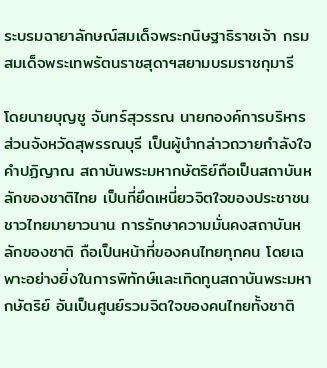ระบรมฉายาลักษณ์สมเด็จพระกนิษฐาธิราชเจ้า กรมสมเด็จพระเทพรัตนราชสุดาฯสยามบรมราชกุมารี

โดยนายบุญชู จันทร์สุวรรณ นายกองค์การบริหารส่วนจังหวัดสุพรรณบุรี เป็นผู้นำกล่าวถวายกำลังใจ คำปฏิญาณ สถาบันพระมหากษัตริย์ถือเป็นสถาบันหลักของชาติไทย เป็นที่ยึดเหนี่ยวจิตใจของประชาชนชาวไทยมายาวนาน การรักษาความมั่นคงสถาบันหลักของชาติ ถือเป็นหน้าที่ของคนไทยทุกคน โดยเฉพาะอย่างยิ่งในการพิทักษ์และเทิดทูนสถาบันพระมหากษัตริย์ อันเป็นศูนย์รวมจิตใจของคนไทยทั้งชาติ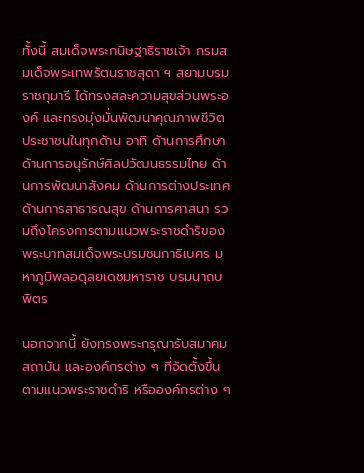ทั้งนี้ สมเด็จพระกนิษฐาธิราชเจ้า กรมสมเด็จพระเทพรัตนราชสุดา ฯ สยามบรมราชกุมารี ได้ทรงสละความสุขส่วนพระองค์ และทรงมุ่งมั่นพัฒนาคุณภาพชีวิตประชาชนในทุกด้าน อาทิ ด้านการศึกษา ด้านการอนุรักษ์ศิลปวัฒนธรรมไทย ด้านการพัฒนาสังคม ด้านการต่างประเทศ ด้านการสาธารณสุข ด้านการศาสนา รวมถึงโครงการตามแนวพระราชดำริของพระบาทสมเด็จพระบรมชนกาธิเบศร มหาภูมิพลอดุลยเดชมหาราช บรมนาถบพิตร

นอกจากนี้ ยังทรงพระกรุณารับสมาคม สถาบัน และองค์กรต่าง ๆ ที่จัดตั้งขึ้นตามแนวพระราชดำริ หรือองค์กรต่าง ๆ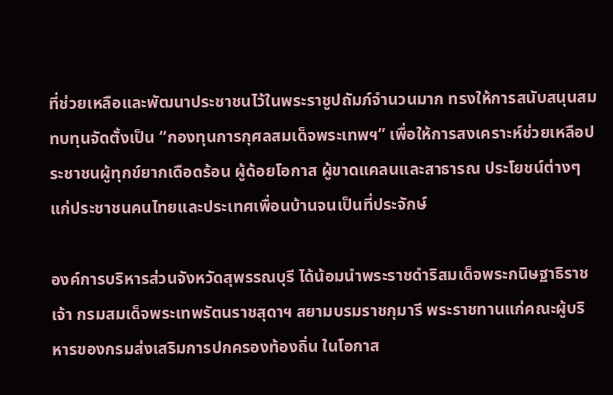ที่ช่วยเหลือและพัฒนาประชาชนไว้ในพระราชูปถัมภ์จำนวนมาก ทรงให้การสนับสนุนสมทบทุนจัดตั้งเป็น “กองทุนการกุศลสมเด็จพระเทพฯ” เพื่อให้การสงเคราะห์ช่วยเหลือประชาชนผู้ทุกข์ยากเดือดร้อน ผู้ด้อยโอกาส ผู้ขาดแคลนและสาธารณ ประโยชน์ต่างๆ แก่ประชาชนคนไทยและประเทศเพื่อนบ้านจนเป็นที่ประจักษ์

องค์การบริหารส่วนจังหวัดสุพรรณบุรี ได้น้อมนำพระราชดำริสมเด็จพระกนิษฐาธิราชเจ้า กรมสมเด็จพระเทพรัตนราชสุดาฯ สยามบรมราชกุมารี พระราชทานแก่คณะผู้บริหารของกรมส่งเสริมการปกครองท้องถิ่น ในโอกาส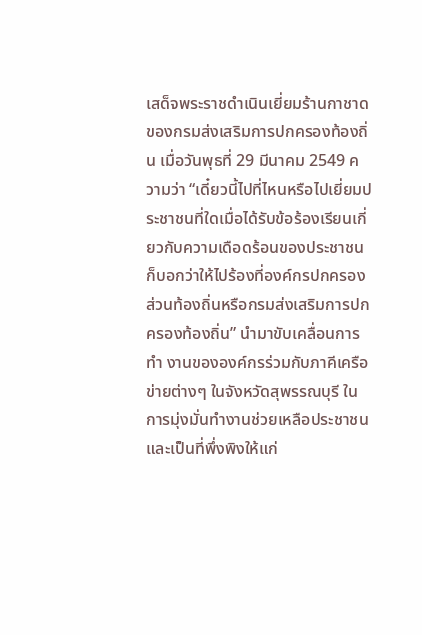เสด็จพระราชดำเนินเยี่ยมร้านกาชาดของกรมส่งเสริมการปกครองท้องถิ่น เมื่อวันพุธที่ 29 มีนาคม 2549 ความว่า “เดี๋ยวนี้ไปที่ไหนหรือไปเยี่ยมประชาชนที่ใดเมื่อได้รับข้อร้องเรียนเกี่ยวกับความเดือดร้อนของประชาชนก็บอกว่าให้ไปร้องที่องค์กรปกครองส่วนท้องถิ่นหรือกรมส่งเสริมการปกครองท้องถิ่น” นำมาขับเคลื่อนการทำ งานขององค์กรร่วมกับภาคีเครือข่ายต่างๆ ในจังหวัดสุพรรณบุรี ในการมุ่งมั่นทำงานช่วยเหลือประชาชนและเป็นที่พึ่งพิงให้แก่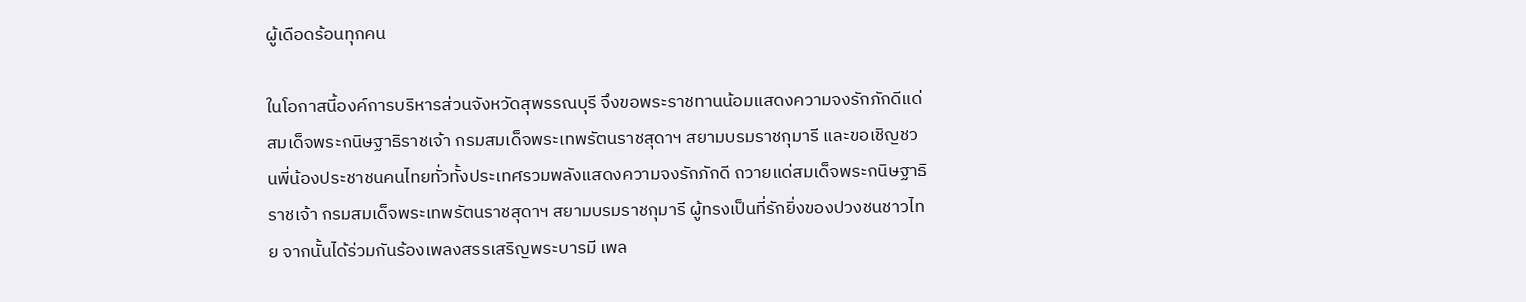ผู้เดือดร้อนทุกคน

ในโอกาสนี้องค์การบริหารส่วนจังหวัดสุพรรณบุรี จึงขอพระราชทานน้อมแสดงความจงรักภักดีแด่สมเด็จพระกนิษฐาธิราชเจ้า กรมสมเด็จพระเทพรัตนราชสุดาฯ สยามบรมราชกุมารี และขอเชิญชวนพี่น้องประชาชนคนไทยทั่วทั้งประเทศรวมพลังแสดงความจงรักภักดี ถวายแด่สมเด็จพระกนิษฐาธิราชเจ้า กรมสมเด็จพระเทพรัตนราชสุดาฯ สยามบรมราชกุมารี ผู้ทรงเป็นที่รักยิ่งของปวงชนชาวไทย จากนั้นได้ร่วมกันร้องเพลงสรรเสริญพระบารมี เพล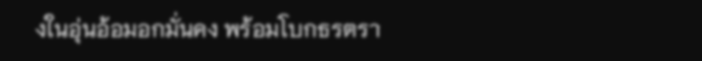งในอุ่นอ้อมอกมั่นคง พร้อมโบกธรตรา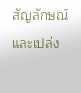สัญลักษณ์ และเปล่ง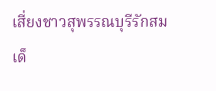เสี่ยงชาวสุพรรณบุรีรักสมเด็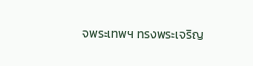จพระเทพฯ ทรงพระเจริญ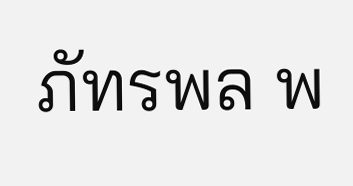ภัทรพล พ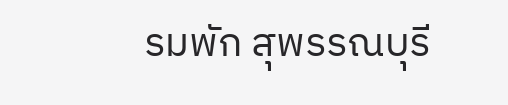รมพัก สุพรรณบุรี